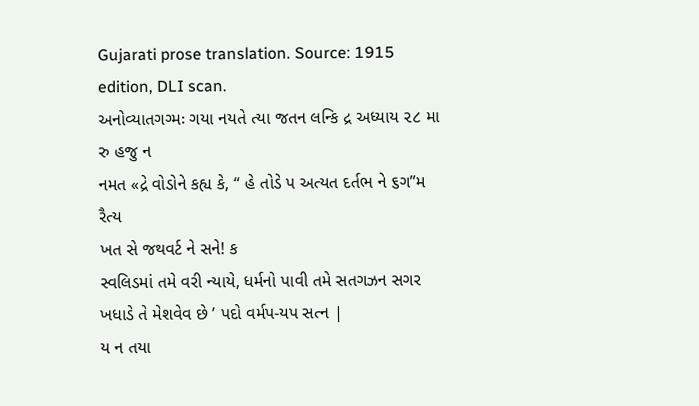Gujarati prose translation. Source: 1915 edition, DLI scan.
અનોવ્યાતગગ્મઃ ગયા નયતે ત્યા જતન લન્કિ દ્ર અધ્યાય ૨૮ મા
રુ હજુ ન
નમત «દ્રે વોડોને કહ્ય કે, “ હે તોડે પ અત્યત દર્તભ ને ૬ગ”મ રૈત્ય
ખત સે જથવર્ટ ને સને! ક
સ્વલિડમાં તમે વરી ન્યાયે, ધર્મનો પાવી તમે સતગઝન સગર
ખધાડે તે મેશવેવ છે ’ પદો વર્મપ-યપ સત્ન |
ય ન તયા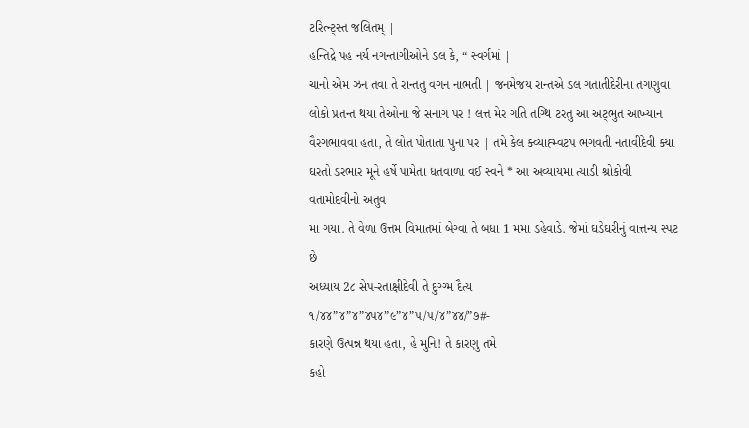ટરિત્ન્ટ્સ્ત જલિતમ્ |
હન્તિદ્રે પહ નર્ય નગન્તાગીઓને ડલ કે, “ સ્વર્ગમાં |
ચાનો એમ ઝન તવા તે રાન્તતુ વગન નાભતી | જનમેજય રાન્તએ ડલ ગતાતીદેરીના તગણુવા
લોકો પ્રતન્ત થયા તેઓના જે સનાગ પર ! લત્ત મેર ગતિ તગ્થિ ટરતુ આ અટ્ભુત આખ્યાન
વૈરગભાવવા હતા, તે લોત પોતાતા પુના પર | તમે કેલ ક્વ્યાહ્મ્વટપ ભગવતી નતાવીદેવી ક્યા
ઘરતો ડરભાર મૂને હર્ષે પામેતા ધતવાળા વઈ સ્વને * આ અવ્યાયમા ત્યાડી શ્રોકોવી વતામોદવીનો અતુવ
મા ગયા. તે વેળા ઉત્તમ વિમાતમાં બેગ્વા તે બધા 1 મમા ડહેવાડે. જેમાં ઘડેઘરીનું વાત્તન્ય સ્પટ છે
અધ્યાય 2૮ સેપ-રતાક્ષીદેવી તે દુગ્ગ્મ દૈત્ય
૧/૪૪”૪”૪”૪પ૪”૯”૪”૫/૫/૪”૪૪/”૭#-
કારણે ઉત્પન્ન થયા હતા, હે મુનિ! તે કારણુ તમે
કહો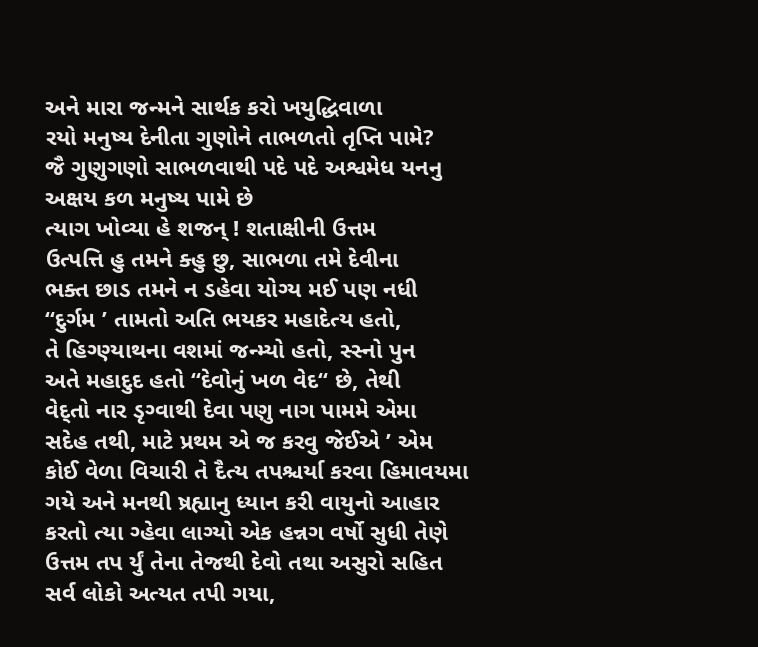અને મારા જન્મને સાર્થક કરો ખયુદ્ધિવાળા
રયો મનુષ્ય દેનીતા ગુણોને તાભળતો તૃપ્તિ પામે?
જૈ ગુણુગણો સાભળવાથી પદે પદે અશ્વમેધ યનનુ
અક્ષય કળ મનુષ્ય પામે છે
ત્યાગ ખોવ્યા હે શજન્ ! શતાક્ષીની ઉત્તમ
ઉત્પત્તિ હુ તમને ક્હુ છુ, સાભળા તમે દેવીના
ભક્ત છાડ તમને ન ડહેવા યોગ્ય મઈ પણ નધી
“દુર્ગમ ’ તામતો અતિ ભયકર મહાદેત્ય હતો,
તે હિગ્ણ્યાથના વશમાં જન્મ્યો હતો, સ્સ્નો પુન
અતે મહાદુદ હતો “દેવોનું ખળ વેદ“ છે, તેથી
વેદ્તો નાર ડૃગ્વાથી દેવા પણુ નાગ પામમે એમા
સદેહ તથી, માટે પ્રથમ એ જ કરવુ જેઈએ ’ એમ
કોઈ વેળા વિચારી તે દૈત્ય તપશ્ચર્યા કરવા હિમાવયમા
ગયે અને મનથી ષ્રહ્યાનુ ધ્યાન કરી વાયુનો આહાર
કરતો ત્યા ગ્હેવા લાગ્યો એક હન્નગ વર્ષો સુધી તેણે
ઉત્તમ તપ ર્યું તેના તેજથી દેવો તથા અસુરો સહિત
સર્વ લોકો અત્યત તપી ગયા,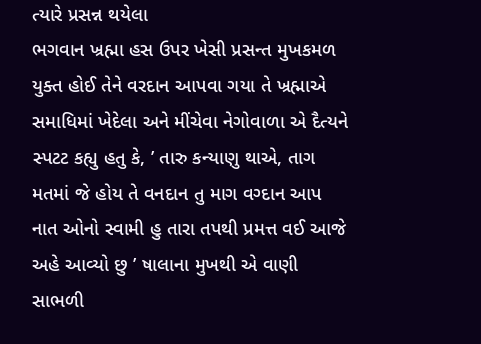ત્યારે પ્રસન્ન થયેલા
ભગવાન ખ્રહ્મા હસ ઉપર ખેસી પ્રસન્ત મુખકમળ
યુક્ત હોઈ તેને વરદાન આપવા ગયા તે ખ્રહ્માએ
સમાધિમાં ખેદેલા અને મીંચેવા નેગોવાળા એ દૈત્યને
સ્પટટ કહ્યુ હતુ કે, ’ તારુ કન્યાણુ થાએ, તાગ
મતમાં જે હોય તે વનદાન તુ માગ વગ્દાન આપ
નાત ઓનો સ્વામી હુ તારા તપથી પ્રમત્ત વઈ આજે
અહે આવ્યો છુ ’ ષાલાના મુખથી એ વાણી સાભળી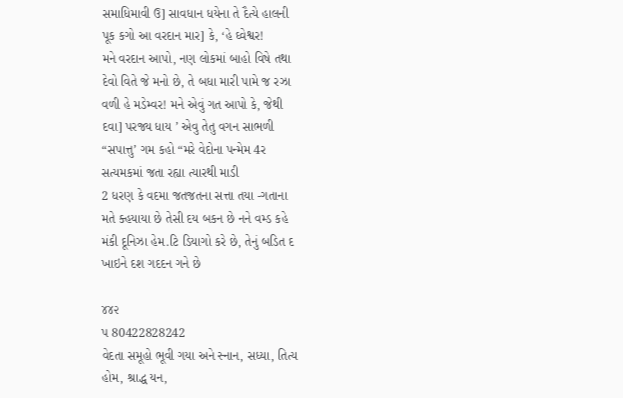સમાધિમાવી ઉ] સાવધાન ધયેના તે દૈત્યે હાલની
પૂક કગો આ વરદાન માર] કે, ‘હે ઘ્વેશ્વર!
મને વરદાન આપો, નણ લોકમાં બાહો વિષે તથા
દેવો વિતે જે મનો છે, તે બધા મારી પામે જ રઝા
વળી હે મડેમ્વર! મને એવું ગત આપો કે, જેથી
દવા] પરજ્ય ધાય ’ એવુ તેતુ વગન સાભળી
“સપાત્તુ’ ગમ કહો “મરે વેદોના પન્મેમ 4ર
સત્યમકમાં જતા રહ્યા ત્યારથી માડી
2 ધરણ કે વદમા જતજતના સત્તા તયા -ગતાના
મતે ક્હયાયા છે તેસી દય બકન છે નને વમ્ડ કહે
મંકી દૂનિઝા હેમ.ટિ ડિયાગો કરે છે, તેનું બડિત દ
ખાઇને દશ ગદદન ગને છે

૪૪૨
પ 80422828242
વેદતા સમૂહો ભૂવી ગયા અને સ્નાન, સધ્યા, તિત્ય
હોમ, શ્રાદ્ધ યન,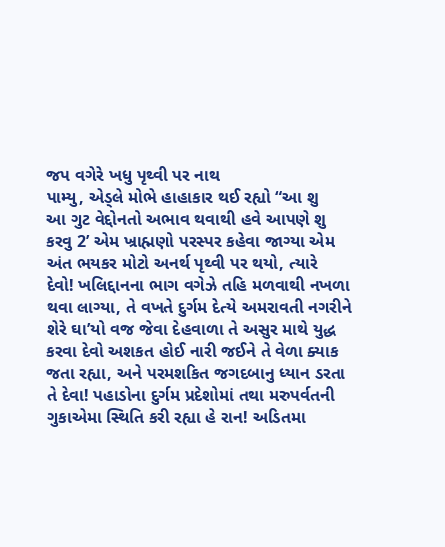જપ વગેરે ખધુ પૃથ્વી પર નાથ
પામ્યુ, એડ્લે મોભે હાહાકાર થઈ રહ્યો “આ શુ
આ ગુટ વેદ્દોનતો અભાવ થવાથી હવે આપણે શુ
કરવુ 2’ એમ ખ્રાહ્મણો પરસ્પર કહેવા જાગ્યા એમ
અંત ભયકર મોટો અનર્થ પૃથ્વી પર થયો, ત્યારે
દેવો! ખલિદ્દાનના ભાગ વગેઝે તહિ મળવાથી નખળા
થવા લાગ્યા, તે વખતે દુર્ગમ દેત્યે અમરાવતી નગરીને
શેરે ઘા’યો વજ જેવા દેહવાળા તે અસુર માથે યુદ્ધ
કરવા દેવો અશકત હોઈ નારી જઈને તે વેળા ક્યાક
જતા રહ્યા, અને પરમશકિત જગદબાનુ ધ્યાન ડરતા
તે દેવા! પહાડોના દુર્ગમ પ્રદેશોમાં તથા મરુપર્વતની
ગુકાએમા સ્થિતિ કરી રહ્યા હે રાન! અડિતમા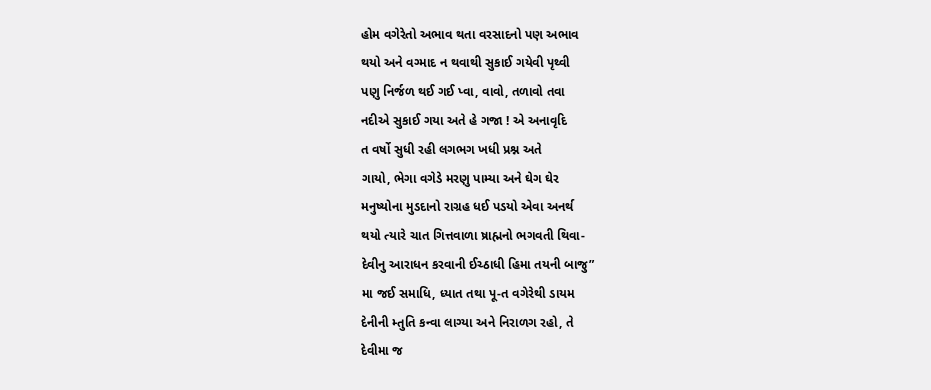હોમ વગેરેતો અભાવ થતા વરસાદનો પણ અભાવ
થયો અને વગ્માદ ન થવાથી સુકાઈ ગયેવી પૃથ્વી
પણુ નિર્જળ થઈ ગઈ પ્વા, વાવો, તળાવો તવા
નદીએ સુકાઈ ગયા અતે હે ગજા ! એ અનાવૃદિ
ત વર્ષો સુધી રહી લગભગ ખધી પ્રશ્ન અતે
ગાયો, ભેગા વગેડે મરણુ પામ્યા અને ઘેગ ઘેર
મનુષ્યોના મુડદાનો રાગ્રહ ધઈ પડયો એવા અનર્થ
થયો ત્યારે ચાત ગિત્તવાળા ષ્રાહ્મનો ભગવતી થિવા-
દેવીનુ આરાધન કરવાની ઈચ્ઠાધી હિમા તયની બાજુ”
મા જઈ સમાધિ, ધ્યાત તથા પૂ-ત વગેરેથી ડાયમ
દેનીની મ્તુતિ કન્વા લાગ્યા અને નિરાળગ રહો, તે
દેવીમા જ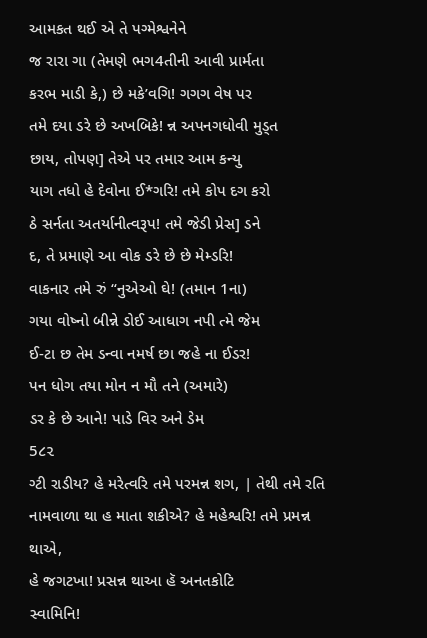આમકત થઈ એ તે પગ્મેશ્વનેને
જ રારા ગા (તેમણે ભગ4તીની આવી પ્રાર્મતા
કરભ માડી કે,) છે મકે’વગિ! ગગગ વેષ પર
તમે દયા ડરે છે અખબિકે! ન્ન અપનગધોવી મુડ્ત
છાય, તોપણ] તેએ પર તમાર આમ કન્યુ
યાગ તધો હે દેવોના ઈ*ગરિ! તમે કોપ દગ કરો
ઠે સર્નતા અતર્યાનીત્વરૂપ! તમે જેડી પ્રેસ] ડને
દ, તે પ્રમાણે આ વોક ડરે છે છે મેમ્ડરિ!
વાકનાર તમે રું “નુએઓ ઘે! (તમાન 1ના)
ગયા વોષ્નો બીન્ને ડોઈ આધાગ નપી ત્મે જેમ
ઈ-ટા છ તેમ ડન્વા નમર્ષ છા જહે ના ઈડર!
પન ધોગ તયા મોન ન મૌ તને (અમારે)
ડર કે છે આને! પાડે વિર અને ડેમ
5૮૨
ગ્ટી રાડીય? હે મરેત્વરિ તમે પરમન્ન શગ, | તેથી તમે રતિ નામવાળા થા હ માતા શકીએ? હે મહેશ્વરિ! તમે પ્રમન્ન થાએ,
હે જગટખા! પ્રસન્ન થાઆ હૅ અનતકોટિ
સ્વામિનિ!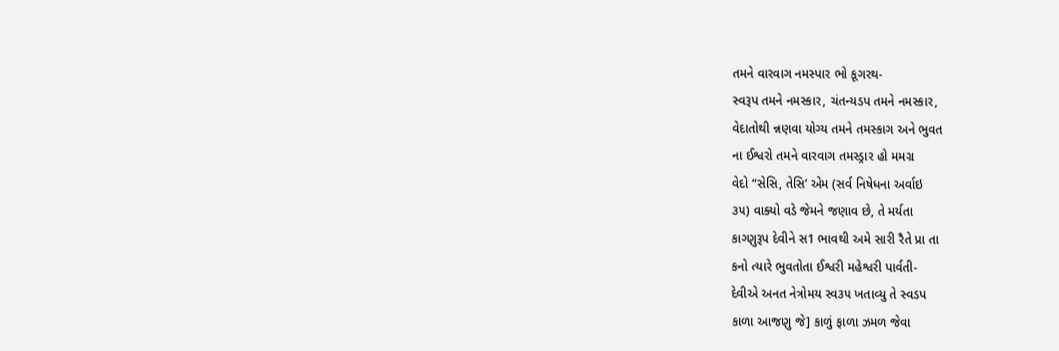તમને વારવાગ નમસ્પાર ભો કૂગરથ-
સ્વરૂપ તમને નમસ્કાર, ચંતન્યડપ તમને નમસ્કાર,
વેદાતોથી ન્નણવા યોગ્ય તમને તમસ્કાગ અને ભુવત
ના ઈશ્વરો તમને વારવાગ તમસ્ડ્રાર હો મમગ્ર
વેદો “સેસિ, તેસિ’ એમ (સર્વ નિષેધના અર્વાઇ
૩૫) વાક્યો વડે જેમને જણાવ છે, તે મર્યતા
કાગ્ણુરૂપ દેવીને સ1 ભાવથી અમે સારી રૈતે પ્રા તા
કનો ત્યારે ભુવતોતા ઈશ્વરી મહેશ્વરી પાર્વતી-
દેવીએ અનત નેત્રોમય સ્વ૩૫ ખતાવ્યુ તે સ્વડપ
કાળા આજણુ જે] કાળું ફાળા ઝમળ જેવા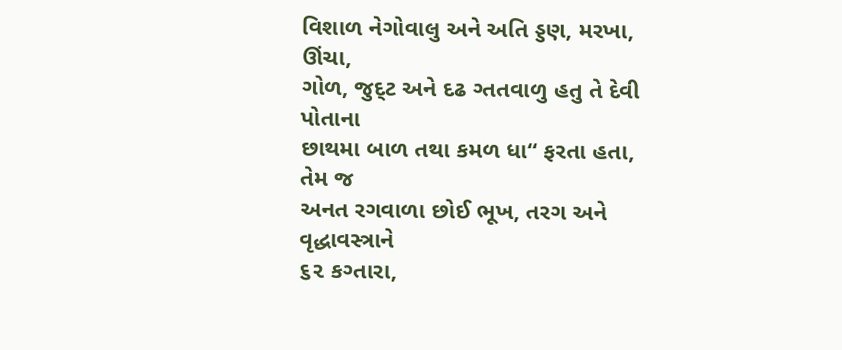વિશાળ નેગોવાલુ અને અતિ ડ્ડણ, મરખા, ઊંચા,
ગોળ, જુદ્ટ અને દઢ ગ્તતવાળુ હતુ તે દેવી પોતાના
છાથમા બાળ તથા કમળ ધા“ ફરતા હતા, તેમ જ
અનત રગવાળા છોઈ ભૂખ, તરગ અને વૃદ્ધાવસ્ત્રાને
૬૨ કગ્તારા,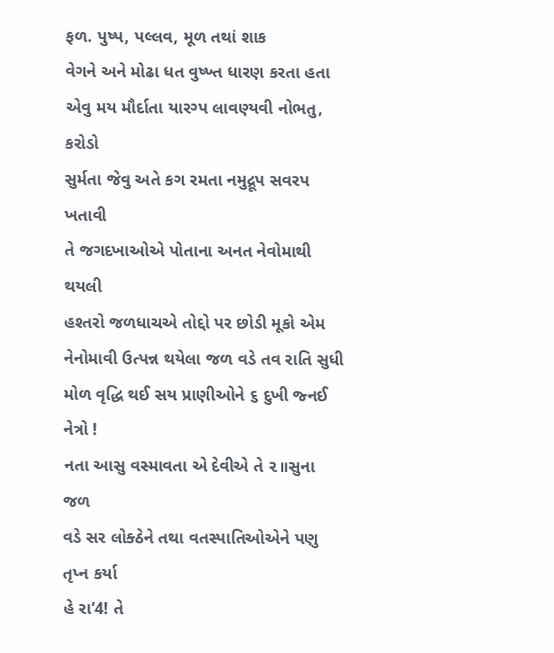ફળ. પુષ્પ, પલ્લવ, મૂળ તથાં શાક
વેગને અને મોઢા ધત વુષ્ખ્ત ધારણ કરતા હતા
એવુ મય મૌર્દાતા યારગ્પ લાવણ્યવી નોભતુ, કરોડો
સુર્મતા જેવુ અતે કગ રમતા નમુદ્રૂપ સવરપ ખતાવી
તે જગદખાઓએ પોતાના અનત નેવોમાથી થયલી
હશ્તરો જળધાચએ તોદ્દો પર છોડી મૂકો એમ
નેનોમાવી ઉત્પન્ન થયેલા જળ વડે તવ રાતિ સુધી
મોળ વૃદ્ધિ થઈ સય પ્રાણીઓને ૬ દુખી જ્નઈ નેત્રો !
નતા આસુ વસ્માવતા એ દેવીએ તે ૨॥સુના જળ
વડે સર લોક્ઠેને તથા વતસ્પાતિઓએને પણુ તૃપ્ન કર્યા
હે રા’4! તે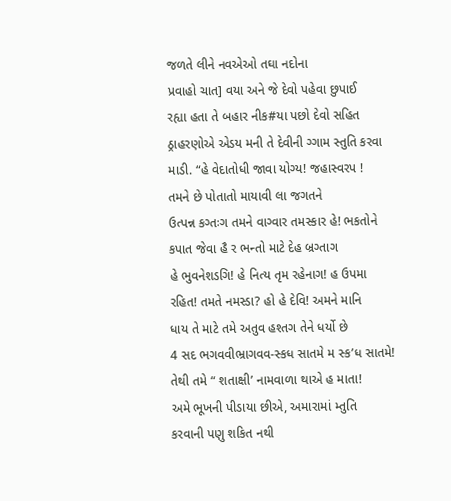જળતે લીને નવએઓ તઘા નદોના
પ્રવાહો ચાત] વયા અને જે દેવો પહેવા છુપાઈ
રહ્યા હતા તે બહાર નીક#યા પછો દેવો સહિત
ઠ્રાહરણોએ એડય મની તે દેવીની ગ્ગામ સ્તુતિ કરવા
માડી. “હે વેદાતોધી જાવા યોગ્ય! જહાસ્વરપ !
તમને છે પોતાતો માયાવી લા જગતને
ઉત્પન્ન કગ્તઃગ તમને વાગ્વાર તમસ્કાર હે! ભકતોને
કપાત જેવા હૈ ર ભન્તો માટે દેહ બ્રગ્તાગ
હે ભુવનેશડગિ! હે નિત્ય તૃમ રહેનાગ! હ ઉપમા
રહિત! તમતે નમસ્ડા? હો હે દેવિ! અમને માનિ
ધાય તે માટે તમે અતુવ હશ્તગ તેને ધર્યો છે
4 સદ ભગવવીભ્રાગવવ-સ્કધ સાતમે મ સ્ક’ધ સાતમે!
તેથી તમે “ શતાક્ષી’ નામવાળા થાએ હ માતા!
અમે ભૂખની પીડાયા છીએ, અમારામાં મ્તુતિ
કરવાની પણુ શકિત નથી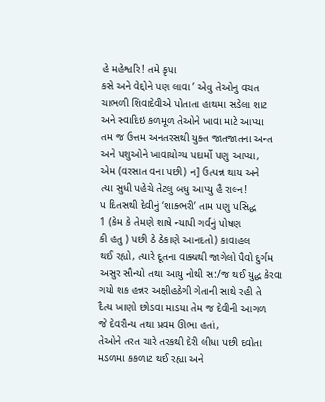હે મહેશ્વરિ! તમે કૃપા
કસે અને વેદ્દોને પણ લાવા ’ એવુ તેઓનુ વચત
ચાભળી શિવાદેવીએ પોતાતા હાથમા સડેલા શાટ
અને સ્વાદિઇ કળમૂળ તેઓને ખાવા માટે આપ્યા
તમ જ ઉત્તમ અનતરસથી યુક્ત જાતજાતના અન્ત
અને પશુઓને ખાવાયોગ્ય પદાર્મો પણુ આપ્યા,
એમ (વરસાત વના પછી) ન] ઉત્પન્ન થાય અને
ત્યા સુધી પહેચે તેટલુ બધુ આપ્યુ હૈ રાલ્ન!
પ દિતસથી દેવીનું ‘શાક્ભરી’ તામ પણુ પસિદ્ધ
1 (કેમ કે તેમણે શાષે ન્યાપી ગર્વનું પોષણ
કી હતુ ) પછી ઠે ઠેકાણે આનદતો) કાવાહલ
થઈ રહ્યો, ત્યારે દૂતના વાક્યથી જાગેલો પૈવો દુર્ગમ
અસુર સૌન્યો તથા આયુ નોથી સ:/જ થઈ યુદ્ધ કેરવા
ગયો શક હન્નર અક્ષીહઠેગી ગેતાની સાથે રહી તે
દૈત્ય ખાણો છોડવા માડયા તેમ જ દેવીની આગળ
જે દેવરૌન્ય તથા પ્રવમ ઊભા હતાં,
તેઓને તરત ચારે તરકથી દેરી લીધા પછી દવોતા
મડળમા કકળાટ થઈ રહ્યા અને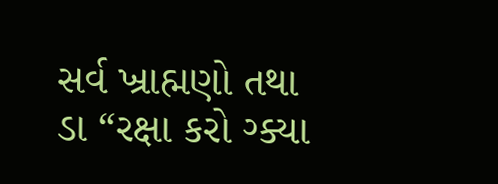સર્વ ખ્રાહ્મણો તથા
ડા “રક્ષા કરો ગ્ક્યા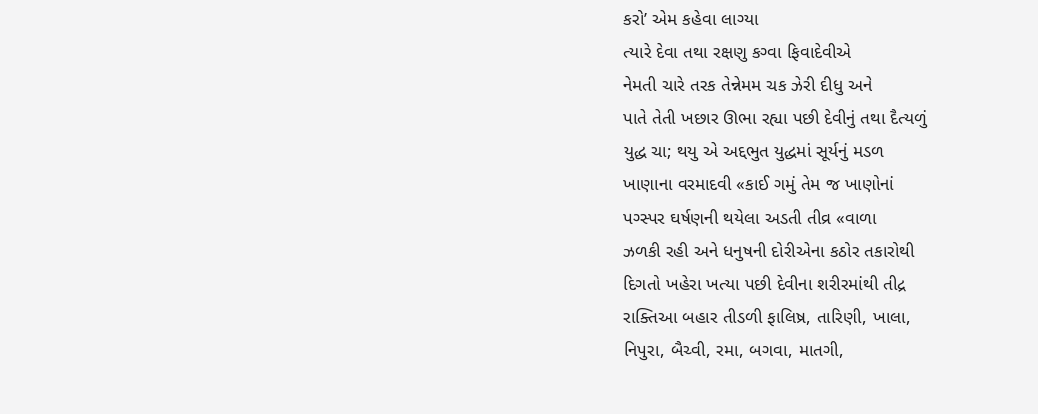કરો’ એમ કહેવા લાગ્યા
ત્યારે દેવા તથા રક્ષણુ કગ્વા ફિવાદેવીએ
નેમતી ચારે તરક તેન્નેમમ ચક ઝેરી દીધુ અને
પાતે તેતી ખછાર ઊભા રહ્યા પછી દેવીનું તથા દૈત્યળું
યુદ્ધ ચા; થયુ એ અદ્દભુત યુદ્ધમાં સૂર્યનું મડળ
ખાણાના વરમાદવી «કાઈ ગમું તેમ જ ખાણોનાં
પગ્સ્પર ઘર્ષણની થયેલા અડતી તીવ્ર «વાળા
ઝળકી રહી અને ધનુષની દોરીએના કઠોર તકારોથી
દિગતો ખહેરા ખત્યા પછી દેવીના શરીરમાંથી તીદ્ર
રાક્તિઆ બહાર તીડળી ફાલિષ્ર, તારિણી, ખાલા,
નિપુરા, બૈચ્વી, રમા, બગવા, માતગી,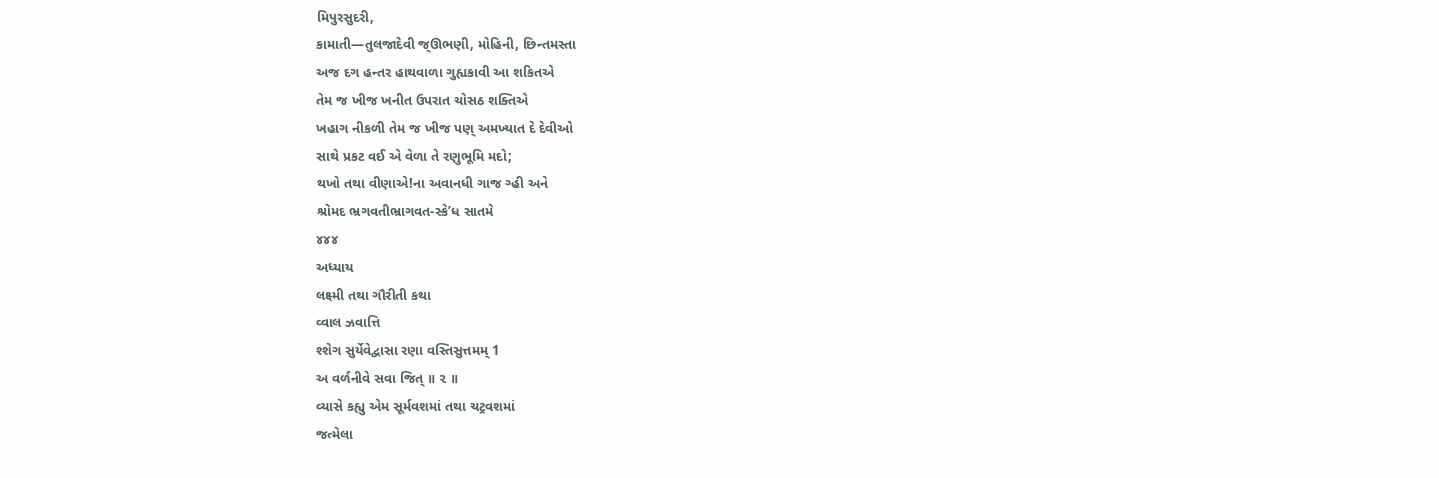મિપુરસુદરી,
કામાતી—તુલજાદેવી જ્ઊભણી, મોહિની, છિન્તમસ્તા
અજ દગ હન્તર હાથવાળા ગુહ્યકાવી આ શકિતએ
તેમ જ ખીજ ખનીત ઉપરાત ચોસઠ શક્તિએ
ખહાગ નીકળી તેમ જ ખીજ પણ્ અમખ્યાત દે દેવીઓ
સાથે પ્રકટ વઈ એ વેળા તે રણુભૂમિ મદો;
થખો તથા વીણાએ!ના અવાનધી ગાજ ગ્હી અને
શ્રોમદ ભ્રગવતીભ્રાગવત-સ્કે’ધ સાતમે
૪૪૪
અધ્યાય
લક્ષ્મી તથા ગૌરીતી કથા
વ્વાલ ઝવાત્તિ
શ્શેગ સુર્યેવેદ્વાસા રણા વસ્તિસુત્તમમ્ 1
અ વર્ળનીવે સવા જિત્ ॥ ૨ ॥
વ્યાસે કહ્યુ એમ સૂર્મવશમાં તથા ચટ્રવશમાં
જત્મેલા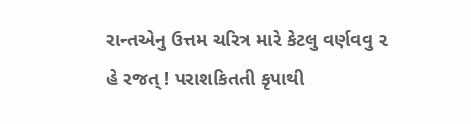રાન્તએનુ ઉત્તમ ચરિત્ર મારે કેટલુ વર્ણવવુ ૨
હે રજત્ ! પરાશકિતતી કૃપાથી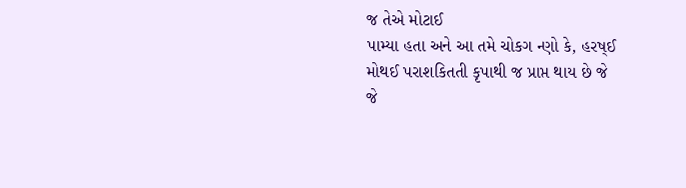જ તેએ મોટાઈ
પામ્યા હતા અને આ તમે ચોકગ ન્ણો કે, હરષ્ઈ
મોથઈ પરાશકિતતી કૃપાથી જ પ્રાપ્ત થાય છે જે
જે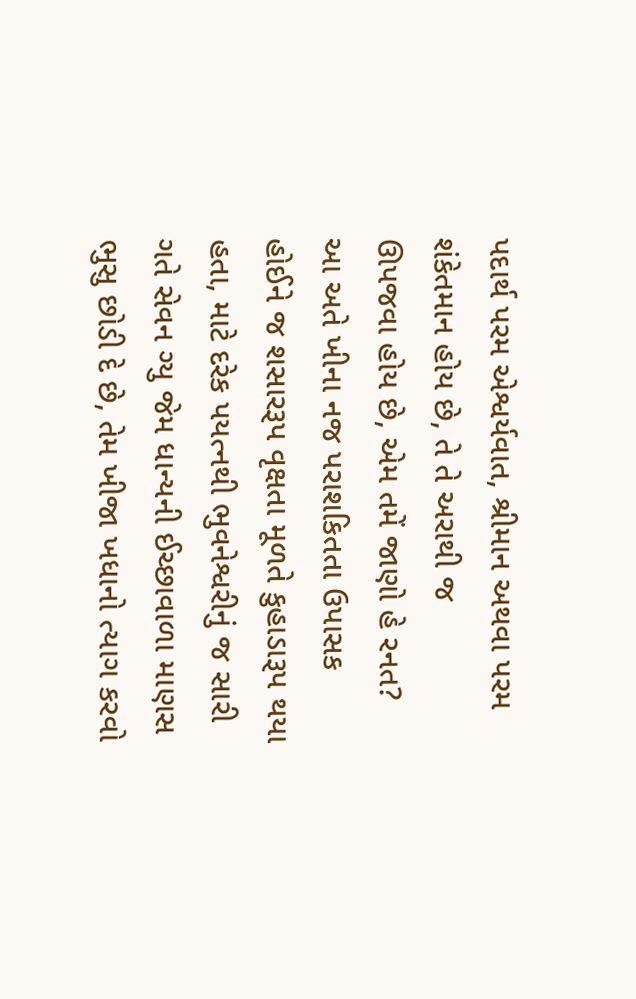પદાર્થ પરમ એશ્વર્યવાત, શ્રીમાન અથવા પરમ
શંકેતમાન હોય છે, તે તે અરાથી જ
ઊપજવા હોય છે, એમ તમેં જાણો હે રનત?
આ અતે ખીના નજ પરાશકિતતા ઉપાસક
હોઈને જ શસારરૂપ વૃક્ષતા મૂળતે કુહાડારૂપ થયા
હતા, માટે દરેક પયત્નથી ભુવનેશ્વરીનું જ સારી
ગતે સેવન ગ્યુ જેમ ધાન્યની ઈચ્છાવાળા માણસ
ભુસુ છોડી દે છે, તેમ ખીજા ખધાનો ત્યાગ કરવો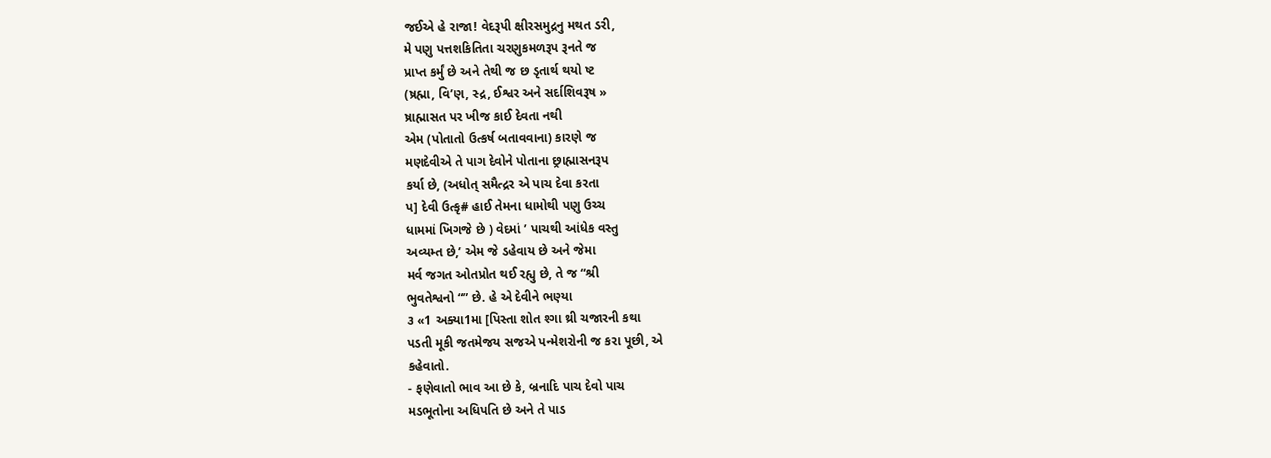જઈએ હે રાજા! વેદરૂપી ક્ષીરસમુદ્રનુ મથત ડરી,
મે પણુ પત્તશકિતિતા ચરણુકમળરૂપ રૂનતે જ
પ્રાપ્ત કર્મું છે અને તેથી જ છ ડૃતાર્થ થયો ષ્ટ
(ષ્રહ્મા, વિ’ણ, સ્દ્ર, ઈશ્વર અને સર્દાશિવરૂષ »
ષ્રાહ્માસત પર ખીજ કાઈ દેવતા નથી
એમ (પોતાતો ઉત્કર્ષ બતાવવાના) કારણે જ
મણદેવીએ તે પાગ દેવોને પોતાના છ્રાહ્માસનરૂપ
કર્યા છે, (અધોત્ સમૈત્દ્રર એ પાચ દેવા કરતા
પ] દેવી ઉત્કૃ# હાઈ તેમના ધામોથી પણુ ઉચ્ચ
ધામમાં ખિગજે છે ) વેદમાં ’ પાચથી આંધેક વસ્તુ
અવ્યમ્ત છે,’ એમ જે ડહેવાય છે અને જેમા
મર્વ જગત ઓતપ્રોત થઈ રહ્યુ છે, તે જ “શ્રી
ભુવતેશ્વનો “” છે. હે એ દેવીને ભણ્યા
૩ «1 અક્યા1મા [પિસ્તા શોત શ્ગા થ્રી ચજારની કથા
પડતી મૂકી જતમેજય સજએ પન્મેશરોની જ કરા પૂછી, એ
કહેવાતો.
- ફણેવાતો ભાવ આ છે કે, બ્રનાદિ પાચ દેવો પાચ
મડભૂતોના અધિપતિ છે અને તે પાડ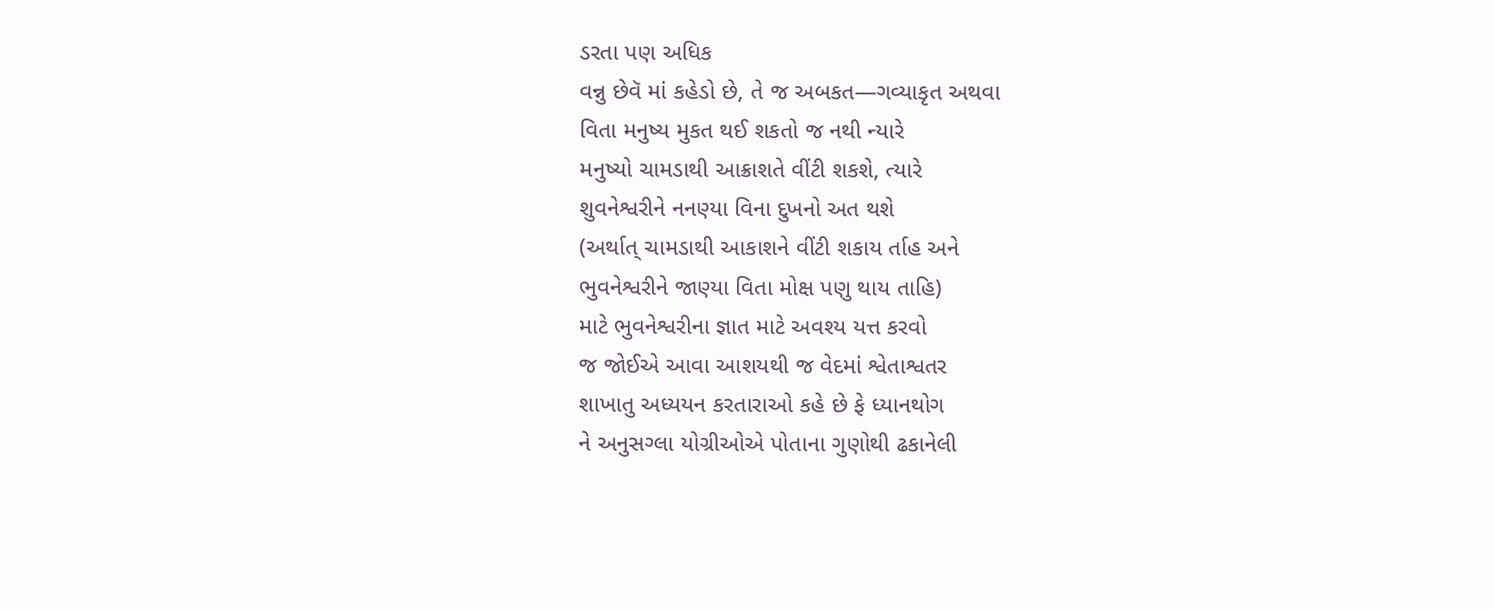ડરતા પણ અધિક
વન્નુ છેવૅ માં કહેડો છે, તે જ અબકત—ગવ્યાકૃત અથવા
વિતા મનુષ્ય મુકત થઈ શકતો જ નથી ન્યારે
મનુષ્યો ચામડાથી આક્રાશતે વીંટી શકશે, ત્યારે
શુવનેશ્વરીને નનણ્યા વિના દુખનો અત થશે
(અર્થાત્ ચામડાથી આકાશને વીંટી શકાય ર્તાહ અને
ભુવનેશ્વરીને જાણ્યા વિતા મોક્ષ પણુ થાય તાહિ)
માટે ભુવનેશ્વરીના જ્ઞાત માટે અવશ્ય યત્ત કરવો
જ જોઈએ આવા આશયથી જ વેદમાં શ્વેતાશ્વતર
શાખાતુ અધ્યયન કરતારાઓ કહે છે ફે ધ્યાનથોગ
ને અનુસગ્લા યોગ્રીઓએ પોતાના ગુણોથી ઢકાનેલી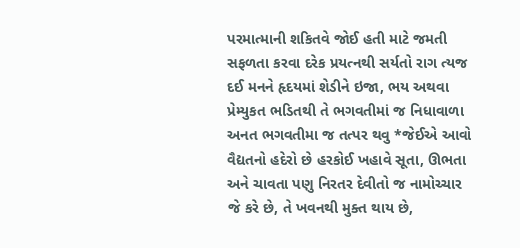પરમાત્માની શકિતવે જોઈ હતી માટે જમતી
સફળતા કરવા દરેક પ્રયત્નથી સર્યતો રાગ ત્યજ
દઈ મનને હૃદયમાં શેડીને ઇજા, ભય અથવા
પ્રેમ્યુકત ભડિતથી તે ભગવતીમાં જ નિધાવાળા
અનત ભગવતીમા જ તત્પર થવુ *જેઈએ આવો
વૈદ્યતનો હદેરો છે હરકોઈ ખહાવે સૂતા, ઊભતા
અને ચાવતા પણુ નિરતર દેવીતો જ નામોચ્ચાર
જે કરે છે, તે ખવનથી મુક્ત થાય છે,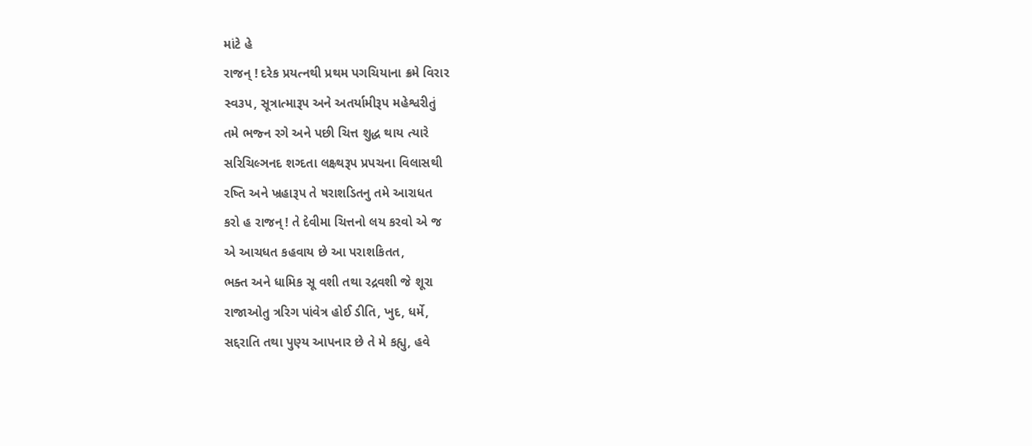માંટે હે
રાજન્ ! દરેક પ્રયત્નથી પ્રથમ પગચિયાના ક્રમે વિરાર
સ્વ૩પ, સૂત્રાત્મારૂપ અને અતર્યામીરૂપ મહેશ્વરીતું
તમે ભજ્ન રગે અને પછી ચિત્ત શુદ્ધ થાય ત્યારે
સરિચિલ્ઞનદ શગ્દતા લક્ષ્ર્થરૂપ પ્રપચના વિલાસથી
રષ્તિ અને ખ્રહારૂપ તે ષરાશડિતનુ તમે આરાધત
કરો હ રાજન્ ! તે દેવીમા ચિત્તનો લય કરવો એ જ
એ આચધત કહવાય છે આ પરાશકિતત,
ભક્ત અને ધામિક સૂ વશી તથા રદ્રવશી જે શૂરા
રાજાઓતુ ત્રરિગ પાંવેત્ર હોઈ ડીતિ, ખુદ, ધર્મે,
સદ્દરાતિ તથા પુણ્ય આપનાર છે તે મે કહ્યુ, હવે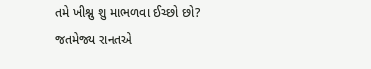તમે ખીશ્નુ શુ માભળવા ઈચ્છો છો?
જતમેજ્ય રાનતએ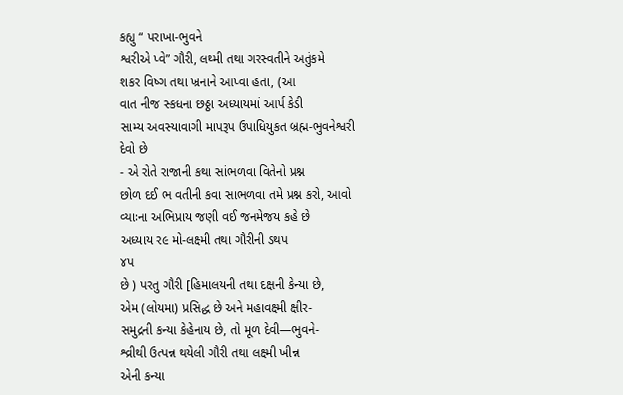કહ્યુ “ પરાખા-ભુવને
શ્વરીએ પ્વે” ગૌરી, લથ્મી તથા ગરસ્વતીને અતુંકમે
શકર વિષ્ગ તથા ખ્રનાને આપ્વા હતા, (આ
વાત નીજ સ્કધના છઠ્ઠા અધ્યાયમાં આર્પ કેડી
સામ્ય અવસ્યાવાગી માપરૂપ ઉપાધિયુકત બ્રહ્મ-ભુવનેશ્વરી
દેવો છે
- એ રોતે રાજાની કથા સાંભળવા વિતેનો પ્રશ્ન
છોળ દઈ ભ વતીની કવા સાભળવા તમે પ્રશ્ન કરો, આવો
વ્યાઃના અભિપ્રાય જણી વઈ જનમેજય કહે છે
અધ્યાય ર૯ મો-લક્ષ્મી તથા ગૌરીની ડથપ
૪પ
છે ) પરતુ ગૌરી [હિમાલયની તથા દક્ષની કેન્યા છે,
એમ (લોયમા) પ્રસિદ્ધ છે અને મહાવક્ષ્મી ક્ષીર-
સમુદ્રની કન્યા કેહેનાય છે, તો મૂળ દેવી—ભુવને-
શ્વ્રીથી ઉત્પન્ન થયેલી ગૌરી તથા લક્ષ્મી ખીન્ન
એની કન્યા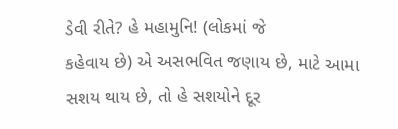ડેવી રીતે? હે મહામુનિ! (લોકમાં જે
કહેવાય છે) એ અસભવિત જણાય છે, માટે આમા
સશય થાય છે, તો હે સશયોને દૂર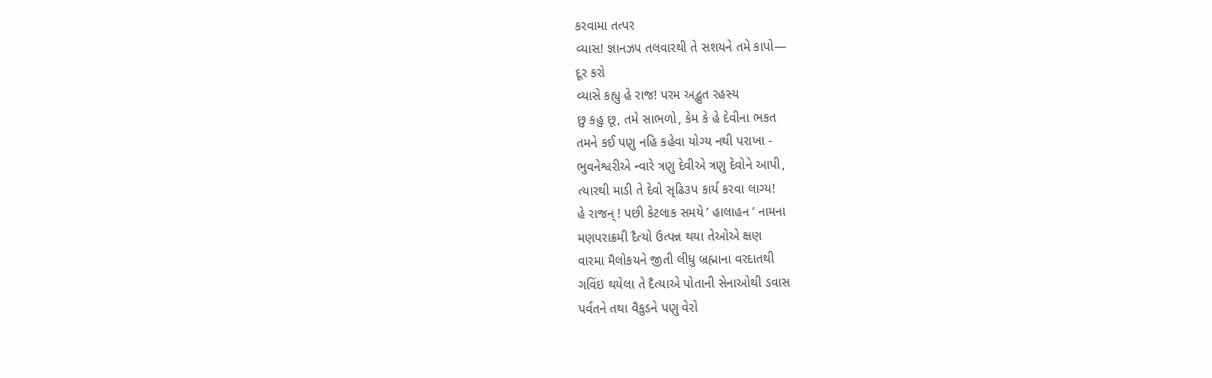કરવામા તત્પર
વ્યાસ! જ્ઞાનઝપ તલવારથી તે સશયને તમે કાપો—
દૂર કરો
વ્યાસે કહ્યુ હે રાજ! પરમ અદ્ભુત રહસ્ય
છુ કહુ છૂ, તમે સાભળો, કેમ કે હે દેવીના ભકત
તમને કઈ પણુ નહિ કહેવા યોગ્ય નથી પરાખા -
ભુવનેશ્વરીએ ન્વારે ત્રણુ દેવીએ ત્રણુ દેવોને આપી,
ત્યારથી માડી તે દેવો સૃઢિ૩પ કાર્ય કરવા લાગ્ય!
હે રાજન્ ! પછી કેટલાક સમયે ’ હાલાહન ’ નામના
મણપરાક્રમી દૈત્યો ઉત્પન્ન થયા તેઓએ ક્ષણ
વારમા મૈલોકયને જીતી લીધુ બ્રહ્માના વરદાતથી
ગવિંઇ થયેલા તે દૈત્યાએ પોતાની સેનાઓથી ડવાસ
પર્વતને તથા વૈકુડને પણુ વેરો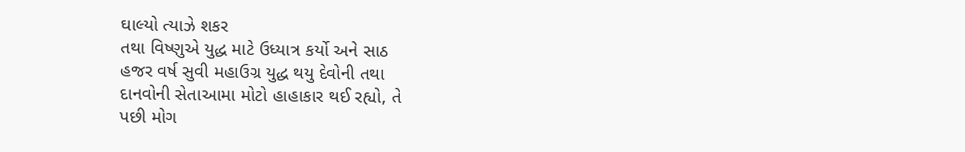ઘાલ્યો ત્યાઝે શકર
તથા વિષ્ણુએ યુદ્ધ માટે ઉધ્યાત્ર કર્યો અને સાઠ
હજર વર્ષ સુવી મહાઉગ્ર યુદ્ધ થયુ દેવોની તથા
દાનવોની સેતાઆમા મોટો હાહાકાર થઈ રહ્યો, તે
પછી મોગ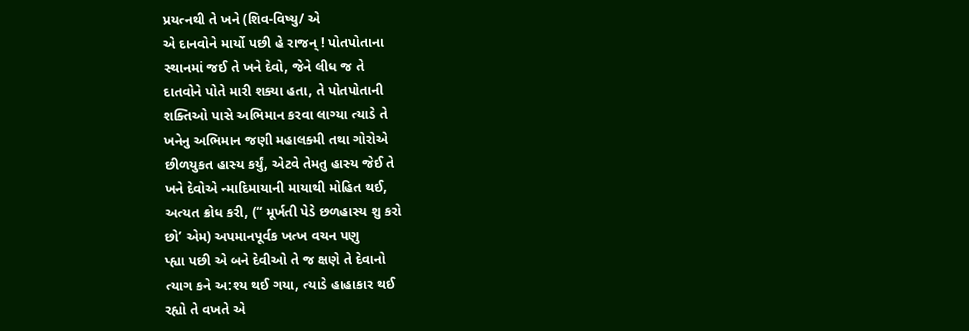પ્રયત્નથી તે ખને (શિવ-વિષ્યુ/ એ
એ દાનવોને માર્યો પછી હે રાજન્ ! પોતપોતાના
સ્થાનમાં જઈ તે ખને દેવો, જેને લીધ જ તે
દાતવોને પોતે મારી શક્યા હતા, તે પોતપોતાની
શક્તિઓ પાસે અભિમાન કરવા લાગ્યા ત્યાડે તે
ખનેનુ અભિમાન જણી મહાલક્મી તથા ગોરોએ
છીળયુકત હાસ્ય કર્યું, એટવે તેમતુ હાસ્ય જેઈ તે
ખને દેવોએ ન્માદિમાયાની માયાથી મોહિત થઈ,
અત્યત ક્રોધ કરી, (“ મૂર્ખતી પેડે છળહાસ્ય શુ કરો
છો’ એમ) અપમાનપૂર્વક ખત્ખ વચન પણુ
પ્હ્યા પછી એ બને દેવીઓ તે જ ક્ષણે તે દેવાનો
ત્યાગ કને અ:શ્ય થઈ ગયા, ત્યાડે હાહાકાર થઈ
રહ્યો તે વખતે એ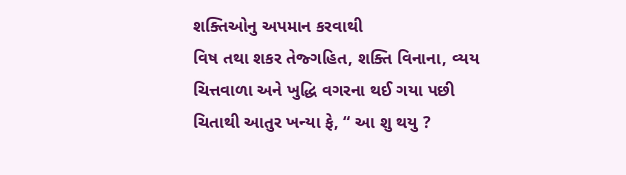શક્તિઓનુ અપમાન કરવાથી
વિષ તથા શકર તેજ્ગહિત, શક્તિ વિનાના, વ્યય
ચિત્તવાળા અને ખુદ્ધિ વગરના થઈ ગયા પછી
ચિતાથી આતુર ખન્યા ફે, “ આ શુ થયુ ?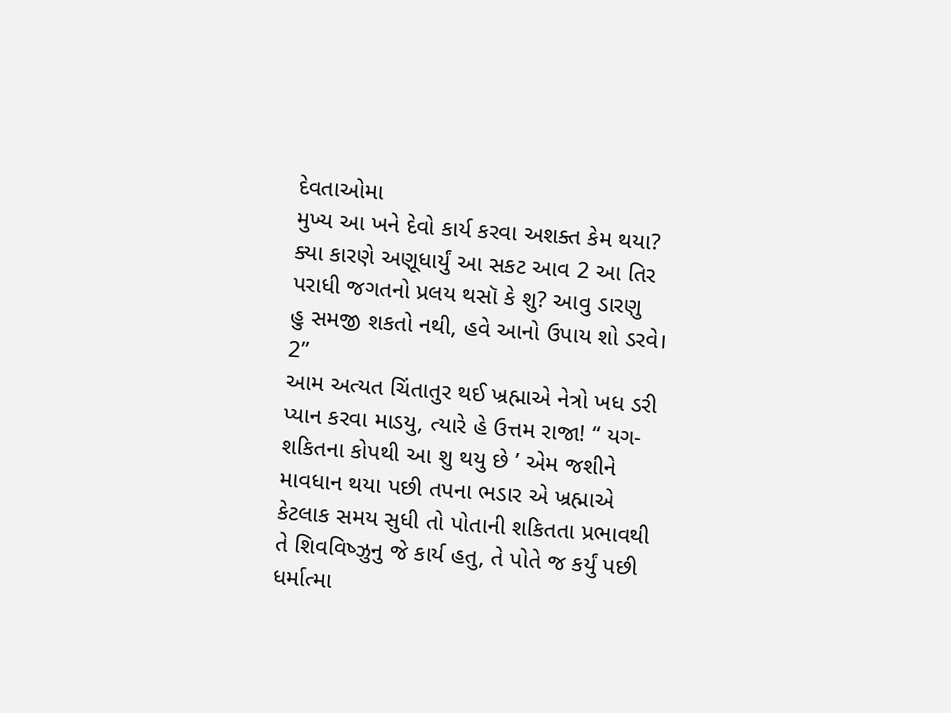દેવતાઓમા
મુખ્ય આ ખને દેવો કાર્ય કરવા અશક્ત કેમ થયા?
ક્યા કારણે અણૂધાર્યું આ સકટ આવ 2 આ તિર
પરાધી જગતનો પ્રલય થસૉ કે શુ? આવુ ડારણુ
હુ સમજી શકતો નથી, હવે આનો ઉપાય શો ડરવે। 2”
આમ અત્યત ચિંતાતુર થઈ ખ્રહ્માએ નેત્રો ખધ ડરી
પ્યાન કરવા માડયુ, ત્યારે હે ઉત્તમ રાજા! “ યગ-
શકિતના કોપથી આ શુ થયુ છે ’ એમ જશીને
માવધાન થયા પછી તપના ભડાર એ ખ્રહ્માએ
કેટલાક સમય સુધી તો પોતાની શકિતતા પ્રભાવથી
તે શિવવિષ્ઝુનુ જે કાર્ય હતુ, તે પોતે જ કર્યું પછી
ધર્માત્મા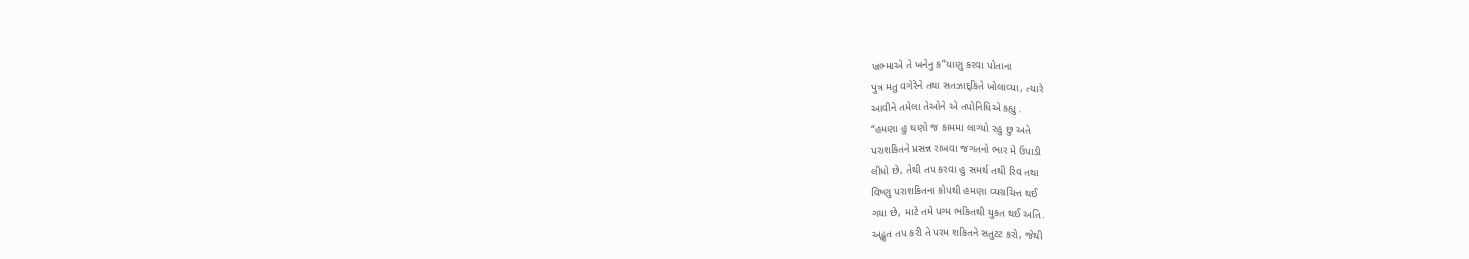ખ્રભ્માએ તે ખનેનુ ક”યાણુ કરવા પોતાના
પુત્ર મતુ વગેરેને તથા સતઝાદ્કિતે ખોલાવ્યા, ત્યારે
આવીને તમેલા તેઓને એ તપોનિધિએ કહ્યુ .
“હમણા હુ ઘણો જ કામમા લાગ્યો રહુ છુ અતે
પરાશકિતને પ્રસન્ન રાખવા જગતનો ભાર મે ઉપાડી
લીધો છે, તેથી તપ કરવા હુ સમર્થ તથી રિવ તથા
વિષ્ણુ પરાશકિતના કોપથી હમણા વ્યગ્રચિત્ત થઈ
ગયા છે, માટે તમે પગ્મ ભકિતથી યુકત થઈ અતિ.
અદ્ભુત તપ કરી તે પરમ શકિતને સતુટટ કરો, જેથી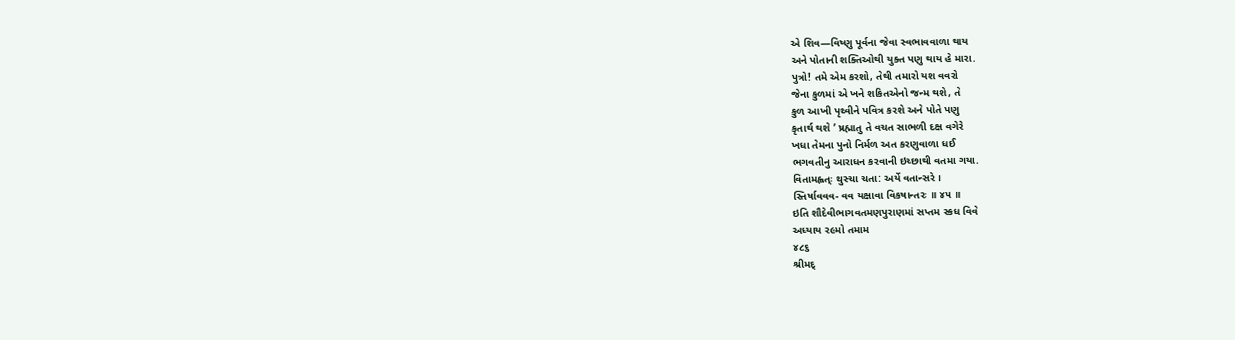એ શિવ—વિષ્ણુ પૂર્વના જેવા સ્વભાવવાળા થાય
અને પોતાની શક્તિઓથી યુક્ત પણુ થાય હે મારા.
પુત્રો! તમે એમ કરશો, તેથી તમારો યશ વવરો
જેના કુળમાં એ ખને શકિતએનો જન્મ થશે, તે
કુળ આખી પૃથ્વીને પવિત્ર કરશે અને પોતે પણુ
કૃતાર્થ થશે ’ ષ્રહ્માતુ તે વચત સાભળી દક્ષ વગેરે
ખધા તેમના પુનો નિર્મળ અત કરણુવાળા ધઈ
ભગવતીનુ આરાધન કરવાની ઇચ્છાથી વતમા ગયા.
વિતામહ્વત્ઃ થુસ્ચા ચતા: અર્યે વતાન્સરે ।
સ્તિર્ષાવવવ- વવ યક્ષાવા વિકષાન્તરઃ ॥ ૪૫ ॥
ઇતિ શૌદેવીભાગવતમણપુરાણમાં સપ્તમ સ્કધ વિવે
અધ્યાય ર૯મો તમામ
૪૮૬
શ્રીમદ્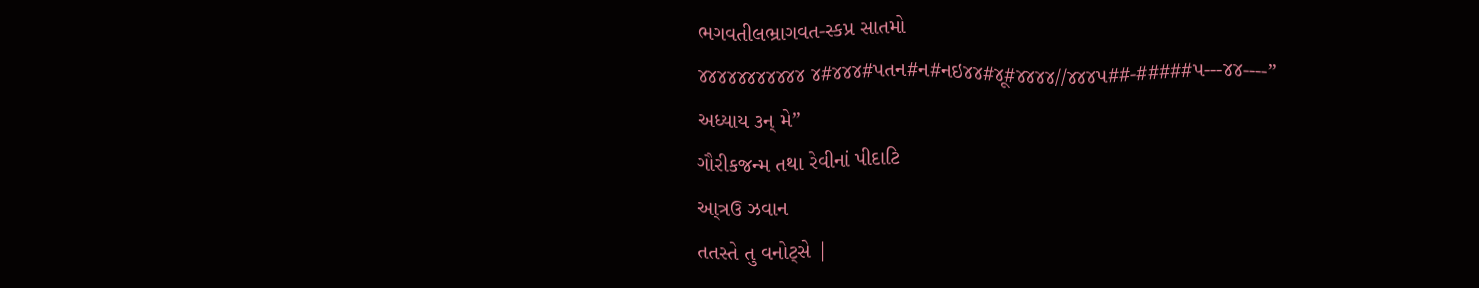ભગવતીલભ્રાગવત-સ્કપ્ર સાતમો
૪૪૪૪૪૪૪૪૪૪૪ ૪#૪૪૪#પતન#ન#નઇ૪૪#૪ૂ#૪૪૪૪//૪૪૪પ##-#####પ---૪૪----”
અધ્યાય ૩ન્ મે”
ગૌરીકજન્મ તથા રેવીનાં પીદાટિ
આ્ત્રઉ ઝવાન
તતસ્તે તુ વનોટ્સે |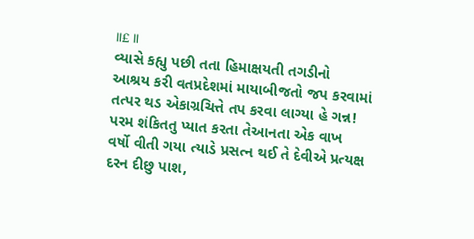॥£ ॥
વ્યાસે કહ્યુ પછી તતા હિમાક્ષયતી તગડીનો
આશ્રય કરી વતપ્રદેશમાં માયાબીજતો જપ કરવામાં
તત્પર થડ એકાગ્રચિત્તે તપ કરવા લાગ્યા હે ગન્ન!
પરમ શંકિતતુ પ્યાત કરતા તેઆનતા એક વાખ
વર્ષો વીતી ગયા ત્યાડે પ્રસત્ન થઈ તે દેવીએ પ્રત્યક્ષ
દરન દીછુ પાશ,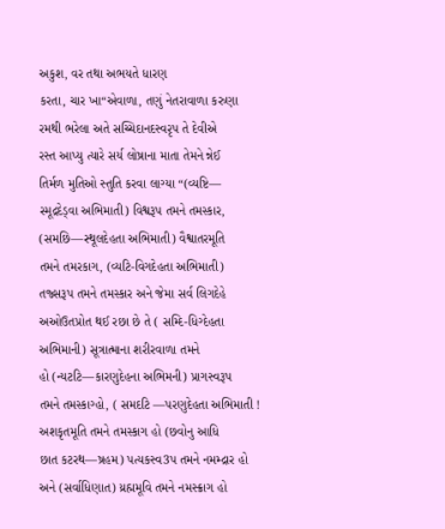અકુશ, વર તથા અભયતે ધારણ
કરતા, ચાર ખા“એવાળા, તણું નેતરાવાળા કરુણા
રમથી ભરેલા અતે સચ્ચિદાનદસ્વરૃપ તે દેવીએ
રસ્ત આપ્યુ ત્યારે સર્ય લોષ્રાના માતા તેમને ન્નેઈ
તિર્મળ મુતિઓ સ્તુતિ કરવા લાગ્યા “(વ્યષ્ટિ—
સ્મૂદ્રદેડ્વા અભિમાતી) વિશ્વરૂપ તમને તમસ્કાર,
(સમછિ—સ્થૂલદેહતા અભિમાતી) વૈશ્વાતરમૂતિ
તમને તમરકાગ, (વ્યટિ-વિગદેહતા અભિમાતી)
તજ્સરૂપ તમને તમસ્કાર અને જેમા સર્વ લિગદેહે
અઓઉતપ્રોત થઈ રછા છે તે ( સમ્દિ-ધિગ્દેહતા
અભિમાની) સૂત્રાત્માના શરીરવાળા તમને
હો (ન્યટટિ—કારણુદેહના અભિમની) પ્રાગસ્વરૂપ
તમને તમસ્કાગ્હો, ( સમદટિ —પરણુદેહતા અભિમાતી !
અશકૃતમૂતિ તમને તમસ્કાગ હો (છવોનુ આધિ
છાત કટરથ—ષ્રહમ) પત્યકસ્વ3પ તમને નમમ્દ્રાર હો
અને (સર્વાધિણાત) ય્રહ્મમૂવિ તમને નમસ્ક્રાગ હો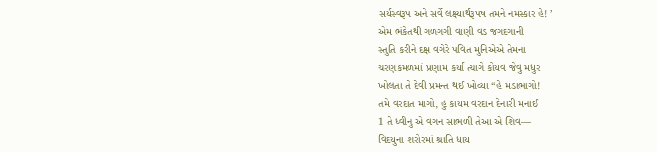સર્યસ્વરૂપ અને સર્વે લક્ષ્યાર્થરૂપષ તમને નમસ્કાર હે! ’
એમ ભંકેતથી ગળગગી વાણી વડ જગદગાની
સ્તુતિ કરીને દક્ષ વગેરે પવિત મુનિએએ તેમના
ચરણકમળમાં પ્રણામ કર્યા ત્યાગે કોયવ જેવુ મધુર
ખોલતા તે દેવી પ્રમન્ત થઈ ખોવ્યા “હે મડાભાગો!
તમે વરદાત માગો, હુ કાયમ વરદાન દેનારી મનાઈ
1 તે ધ્વીનુ એ વગન સાભળી તેઆ એ શિવ—
વિદયુના શરોરમાં શ્રાતિ ધાય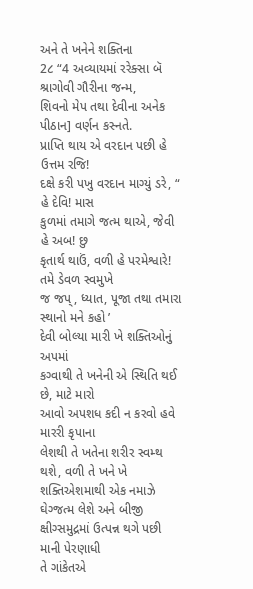અને તે ખનેને શક્તિના
2૮ “4 અવ્યાયમાં રરેક્સા બૅ શ્રાગોવી ગૌરીના જન્મ,
શિવનો મેપ તથા દેવીના અનેક પીઠાન] વર્ણન કસ્નતે.
પ્રાપ્તિ થાય એ વરદાન પછી હે ઉત્તમ રજિ!
દક્ષે કરી પખુ વરદાન માગ્યું ડરે, “ હે દેવિ! માસ
કુળમાં તમાગે જત્મ થાએ, જેવી હે અબ! છુ
કૃતાર્થ થાઉં, વળી હે પરમેશ્વારે! તમે ડેવળ સ્વમુખે
જ જપ્, ધ્યાત, પૂજા તથા તમારા સ્થાનો મને કહો ’
દેવી બોલ્યા મારી ખે શક્તિઓનું અપમાં
કગ્વાથી તે ખનેની એ સ્થિતિ થઈ છે, માટે મારો
આવો અપશધ કદી ન કરવો હવે મારરી કૃપાના
લેશથી તે ખતેના શરીર સ્વમ્થ થશે, વળી તે ખને ખે
શક્તિએશમાથી એક નમાઝે ઘેગ્જત્મ લેશે અને બીજી
ક્ષીગ્સમુદ્રમાં ઉત્પન્ન થગે પછી માની પેરણાધી
તે ગાંકેતએ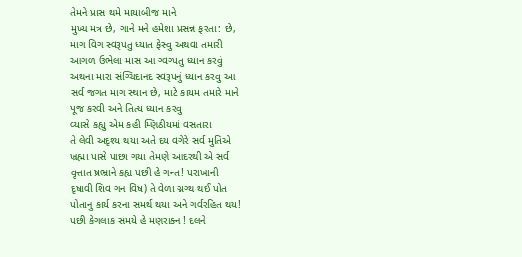તેમને પ્રાસ થમે માયાબીજ માને
મુખ્ય મત્ર છે, ગાને મને હમેશા પ્રસન્ન ફરતા: છે,
માગ વિગ સ્વરૂપતુ ધ્યાત ફેસ્વુ અથવા તમારી
આગળ ઉભેલા માસ આ ગ્વગ્પતુ ધ્યાન કરવું
અથના મારા સંગ્ચિદાનદ સ્વરૂપનું ધ્યાન કરવુ આ
સર્વ જગત માગ સ્થાન છે, માટે કાયમ તમારે માને
પૂજ કરવી અને તિત્ય ધ્યાન કરવુ
વ્યાસે કહ્યુ એમ કહી મ્ણિઠીયમાં વસતારા
તે લેવી અદૃશ્ય થયા અતે દય વગેરે સર્વ મુતિએ
ખ્રહ્મા પાસે પાછા ગયા તેમણે આદરથી એ સર્વ
વૃત્તાત ષ્રભ્રાને કહ્ય પછી હે ગન્ત! પરાખાની
દૃષાવી શિવ ગન વિષ) તે વેળા ગ્નગ્થ થઈ પોત
પોતાનુ કાર્ય કરના સમર્થ થયા અને ગર્વરહિત થય!
પછી કેગલાક સમયે હે મણરાક્ન ! દલને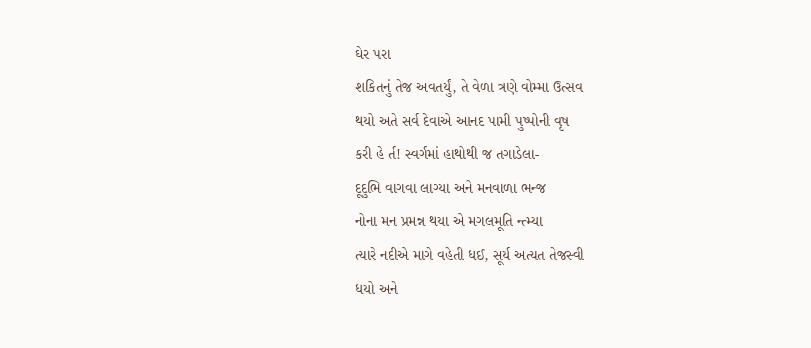ઘેર પરા
શકિતનું તેજ અવતર્યું, તે વેળા ત્રણે વોમ્મા ઉત્સવ
થયો અતે સર્વ દેવાએ આનદ પામી પુષ્પોની વૃષ
કરી હે ર્ત! સ્વર્ગમાં હાથોથી જ તગાડેલા-
દૂદુભિ વાગવા લાગ્યા અને મનવાળા ભન્જ
નોના મન પ્રમન્ન થયા એ મગલમૂતિ ન્ત્મ્યા
ત્યારે નદીએ માગે વહેતી ધઈ, સૂર્ય અત્યત તેજસ્વી
ધયો અને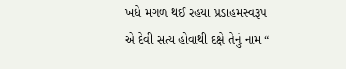ખધે મગળ થઈ રહયા પ્રડાહમસ્વરૂપ
એ દેવી સત્ય હોવાથી દક્ષે તેનું નામ “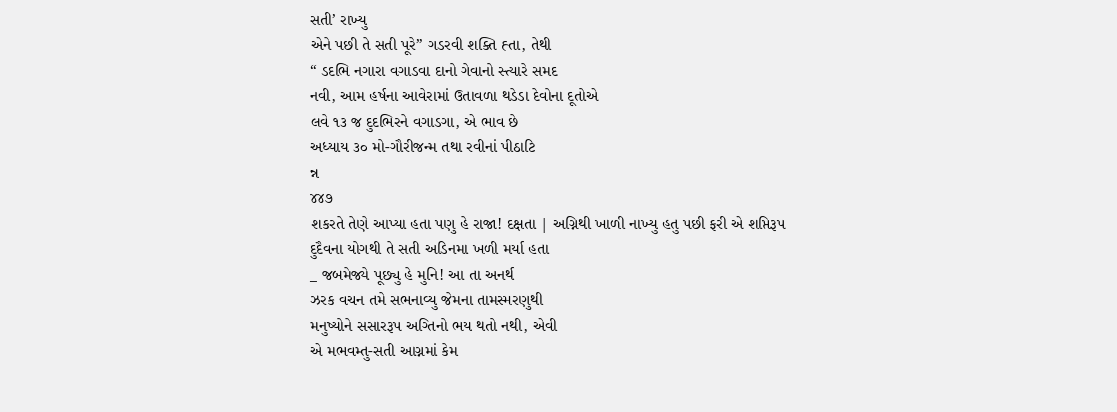સતી’ રાખ્યુ
એને પછી તે સતી પૂરે” ગડરવી શક્તિ હ્તા, તેથી
“ ડદભિ નગારા વગાડવા દાનો ગેવાનો સ્ત્યારે સમદ
નવી, આમ હર્ષના આવેરામાં ઉતાવળા થડેડા દેવોના દૂતોએ
લવે ૧૩ જ દુદભિરને વગાડગા, એ ભાવ છે
અધ્યાય ૩૦ મો-ગૌરીજન્મ તથા રવીનાં પીઠાટિ
ન્ન
૪૪૭
શકરતે તેણે આપ્યા હતા પણુ હે રાજા! દક્ષતા | અગ્નિથી ખાળી નાખ્યુ હતુ પછી ફરી એ શપ્તિરૂપ
દુદૈવના યોગથી તે સતી અડિનમા ખળી મર્યા હતા
_ જબમેજ્યે પૂછ્યુ હે મુનિ! આ તા અનર્થ
ઝરક વચન તમે સભનાવ્યુ જેમના તામસ્મરણુથી
મનુષ્યોને સસારરૂપ અગ્તિનો ભય થતો નથી, એવી
એ મભવમ્તુ-સતી આગ્નમાં કેમ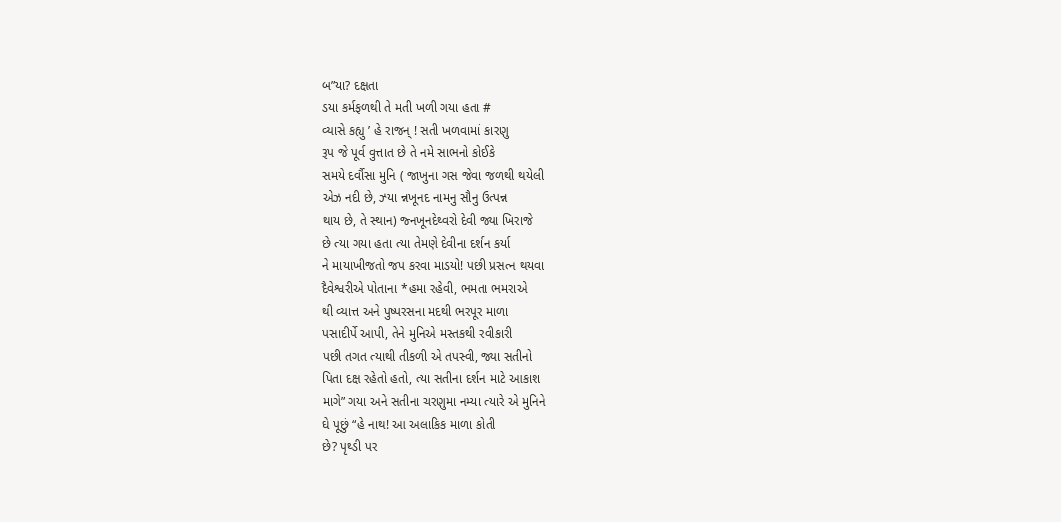બ”યા? દક્ષતા
ડયા કર્મફળથી તે મતી ખળી ગયા હતા #
વ્યાસે કહ્યુ ’ હે રાજન્ ! સતી ખળવામાં કારણુ
રૂપ જે પૂર્વ વુત્તાત છે તે નમે સાભનો કોઈકે
સમયે દર્વૌસા મુનિ ( જાખુના ગસ જેવા જળથી થયેલી
એઝ નદી છે, ઝ્યા ન્નખૂનદ નામનુ સૌનુ ઉત્પન્ન
થાય છે, તે સ્થાન) જ્નખૂનદેથ્વરો દેવી જ્યા ખિરાજે
છે ત્યા ગયા હતા ત્યા તેમણે દેવીના દર્શન કર્યા
ને માયાખીજતો જપ કરવા માડયો! પછી પ્રસત્ન થયવા
દૈવેશ્વરીએ પોતાના *હમા રહેવી, ભમતા ભમરાએ
થી વ્યાત્ત અને પુષ્પરસના મદથી ભરપૂર માળા
પસાદીર્પે આપી, તેને મુનિએ મસ્તકથી રવીકારી
પછી તગત ત્યાથી તીકળી એ તપસ્વી, જ્યા સતીનો
પિતા દક્ષ રહેતો હતો, ત્યા સતીના દર્શન માટે આકાશ
માગે” ગયા અને સતીના ચરણુમા નમ્યા ત્યારે એ મુનિને
ઘે પૂછું “હે નાથ! આ અલાકિક માળા કોતી
છે? પૃથ્ડી પર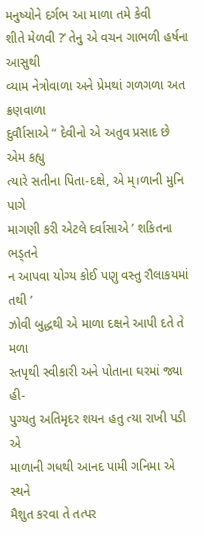મનુષ્યોને દર્ગભ આ માળા તમે કેવી
શીતે મેળવી ?’ તેનુ એ વચન ગાભળી હર્ષના આસુથી
વ્યામ નેત્રોવાળા અને પ્રેમથાં ગળગળા અત ક્રણવાળા
દુર્વૌાસાએ “ દેવીનો એ અતુવ પ્રસાદ છે એમ કહ્યુ
ત્યારે સતીના પિતા-દક્ષે, એ મ્।ળાની મુનિ પાગે
માગણી કરી એટલે દર્વાસાએ ’ શકિતના ભડ્તને
ન આપવા યોગ્ય કોઈ પણુ વસ્તુ રૌલાકયમાં તથી ’
ઝોવી બુદ્ધથી એ માળા દક્ષને આપી દતે તે મળા
સ્તપૃથી સ્વીકારી અને પોતાના ઘરમાં જ્યા હી-
પુગ્યતુ અતિમૃદર શયન હતુ ત્યા રાખી પડી એ
માળાની ગધથી આનદ પામી ગનિમા એ સ્થને
મૈશુત કરવા તે તત્પર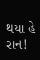થયા હે રાન!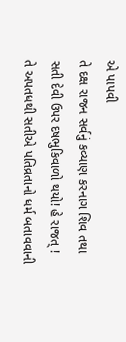એ પાપવી
તે દક્ષ રાજન સર્વનું કવ્યાણ કરનાગ શિવ તથા
સતી દેવી ઉપર દષભુકિવાળો થયો! હે રાજત્ !
તે અપતધથી સતીએ પતિવ્રતાનો ધર્મ બતાવવાની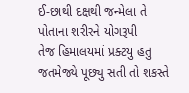ઈ-છાથી દક્ષથી જન્મેલા તે પોતાના શરીરને યોગરૂપી
તેજ હિમાલયમાં પ્રક્ટયુ હતુ
જતમેજ્યે પૂછ્યુ સતી તો શકસ્તે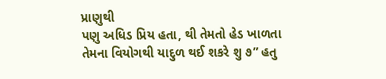પ્રાણુથી
પણુ અધિડ પ્રિય હતા, થી તેમતો હેડ ખાળતા
તેમના વિયોગથી યાદુળ થઈ શકરે શુ ૭” હતુ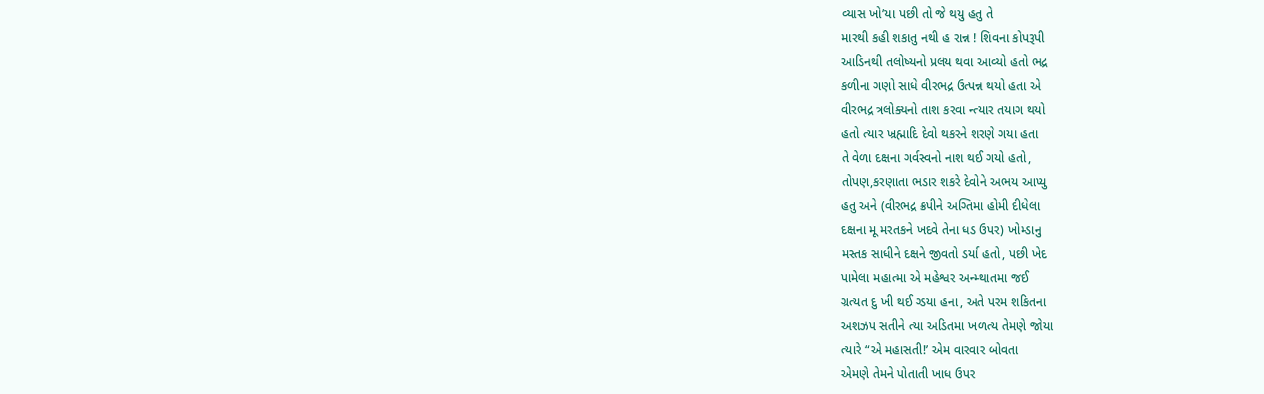વ્યાસ ખો’યા પછી તો જે થયુ હતુ તે
મારથી કહી શકાતુ નથી હ રાન્ન ! શિવના કોપરૂપી
આડિનથી તલોષ્યનો પ્રલય થવા આવ્યો હતો ભદ્ર
કળીના ગણો સાધે વીરભદ્ર ઉત્પન્ન થયો હતા એ
વીરભદ્ર ત્રલોક્યનો તાશ કરવા ન્ત્યાર તયાગ થયો
હતો ત્યાર ખ્રહ્માદિ દેવો થકરને શરણે ગયા હતા
તે વેળા દક્ષના ગર્વસ્વનો નાશ થઈ ગયો હતો,
તોપણ,કરણાતા ભડાર શકરે દેવોને અભય આપ્યુ
હતુ અને (વીરભદ્ર ક્રપીને અગ્તિમા હોમી દીધેલા
દક્ષના મૂ મરતકને ખદવે તેના ધડ ઉપર) ખોમ્ડાનુ
મસ્તક સાધીને દક્ષને જીવતો ડર્યા હતો, પછી ખેદ
પામેલા મહાત્મા એ મહેશ્વર અન્મ્થાતમા જઈ
ગ્રત્યત દુ ખી થઈ ગ્ડયા હના, અતે પરમ શકિતના
અશઝપ સતીને ત્યા અડિતમા ખળત્ય તેમણે જોયા
ત્યારે “એ મહાસતી!’ એમ વારવાર બોવતા
એમણે તેમને પોતાતી ખાધ ઉપર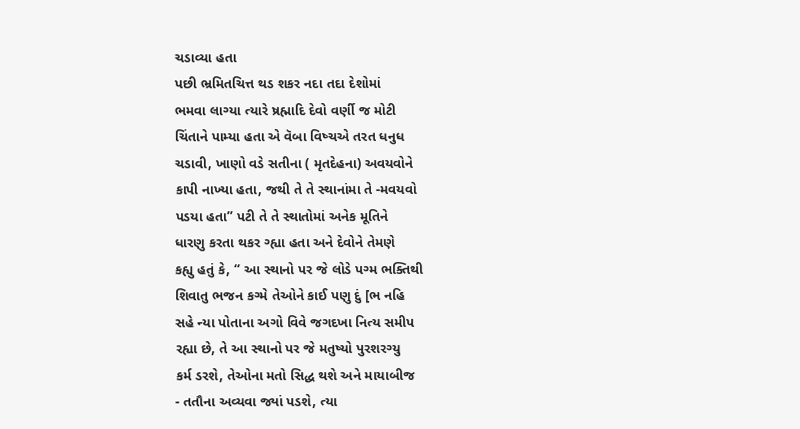ચડાવ્યા હતા
પછી ભ્રમિતચિત્ત થડ શકર નદા તદા દેશોમાં
ભમવા લાગ્યા ત્યારે ષ્રહ્માદિ દેવો વર્ણી જ મોટી
ચિંતાને પામ્યા હતા એ વૅબા વિષ્ચએ તરત ધનુધ
ચડાવી, ખાણો વડે સતીના ( મૃતદેહના) અવયવોને
કાપી નાખ્યા હતા, જથી તે તે સ્થાનાંમા તે -મવયવો
પડયા હતા” પટી તે તે સ્થાતોમાં અનેક મૂતિને
ધારણુ કરતા થકર ગ્હ્યા હતા અને દેવોને તેમણે
કહ્યુ હતું કે, “ આ સ્થાનો પર જે લોડે પગ્મ ભક્તિથી
શિવાતુ ભજન કગ્મે તેઓને કાઈ પણુ દું [ભ નહિ
સહે ન્યા પોતાના અગો વિવે જગદખા નિત્ય સમીપ
રહ્યા છે, તે આ સ્થાનો પર જે મતુષ્યો પુરશરગ્યુ
કર્મ ડરશે, તેઓના મતો સિદ્ધ થશે અને માયાબીજ
- તતૌના અવ્યવા જ્યાં પડશે, ત્યા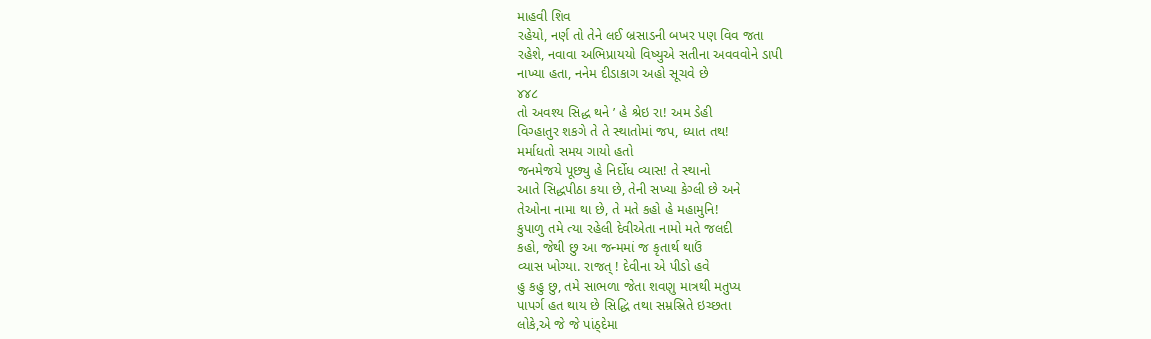માહવી શિવ
રહેયો, નર્ણ તો તેને લઈ બ્રસાડની બખર પણ વિવ જતા
રહેશે, નવાવા અભિપ્રાયયો વિષ્યુએ સતીના અવવવોને ડાપી
નાખ્યા હતા, નનેમ દીડાકાગ અહો સૂચવે છે
૪૪૮
તો અવશ્ય સિદ્ધ થને ’ હે શ્રેઇ રા! અમ ડેહી
વિગ્હાતુર શકગે તે તે સ્થાતોમાં જપ, ધ્યાત તથ!
મર્માધતો સમય ગાયો હતો
જનમેજયે પૂછ્યુ હે નિર્દોધ વ્યાસ! તે સ્થાનો
આતે સિદ્ધપીઠા કયા છે, તેની સખ્યા કેગ્લી છે અને
તેઓના નામા થા છે, તે મતે કહો હે મહામુનિ!
કુપાળુ તમે ત્યા રહેલી દેવીએતા નામો મતે જલદી
કહો, જેથી છુ આ જન્મમાં જ કૃતાર્થ થાઉં
વ્યાસ ખોગ્યા. રાજત્ ! દેવીના એ પીડો હવે
હુ કહુ છુ, તમે સાભળા જેતા શવણુ માત્રથી મતુપ્ય
પાપર્ગ હત થાય છે સિદ્ધિ તથા સમ્રસ્રિતે ઇચ્છતા
લોકે,એ જે જે પાંઠ્દેમા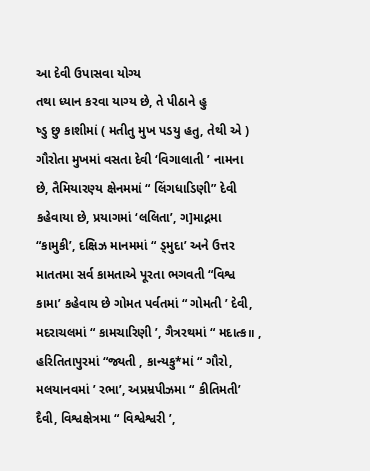આ દેવી ઉપાસવા યોગ્ય
તથા ધ્યાન કરવા યાગ્ય છે, તે પીઠાને હુ
ષ્ડુ છુ કાશીમાં ( મતીતુ મુખ પડયુ હતુ, તેથી એ )
ગૌરોતા મુખમાં વસતા દેવી ‘વિગાલાતી ’ નામના
છે, તૈમિયારણ્ય ક્ષેનમમાં “ લિંગધાડિણી” દેવી
કહેવાયા છે, પ્રયાગમાં ‘લલિતા’, ગ]માદ્નમા
“કામુકી’, દક્ષિઝ માનમમાં “ ડ્મુદા’ અને ઉત્તર
માતતમા સર્વ કામતાએ પૂરતા ભગવતી “વિશ્વ
કામા’ કહેવાય છે ગોમત પર્વતમાં “ ગોમતી ’ દેવી,
મદરાચલમાં “ કામચારિણી ’, ગૈત્રરથમાં “ મદાત્ક॥ ,
હરિતિતાપુરમાં “જ્યતી , કાન્યકુ*માં “ ગૌરો,
મલયાનવમાં ’ રભા’, અપ્રમ્રપીઝમા “ કીતિમતી’
દૈવી, વિશ્વક્ષેત્રમા “ વિશ્વેશ્વરી ’,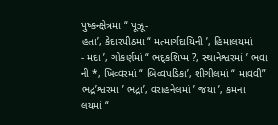પુષ્કન્ક્ષેત્રમા “ પૂઝૂ-
હતા’, કેદારપીઠમા “ મત્માર્ગદાયિની ’, હિમાલયમાં
- મદા ’, ગોકર્ણમાં “ ભદ્કશિપ્મ ?, સ્થાનેશ્વરમાં ’ ભવા
ની *, ખિવ્વરમાં “ બિવ્વપડિકા’, શીગીલમાં “ માવવી”
ભદ્ર’શ્વરમા ’ ભદ્રા’, વરાહનેલમાં ’ જયા ’, કમના
લયમાં “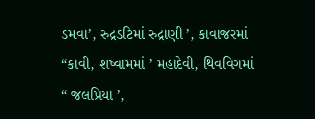ડમવા’, રુદ્રડટિમાં રુદ્રાણી ’, કાવાજરમાં
“કાવી, શષ્વામમાં ’ મહાદેવી, થિવવિગમાં
“ જલપ્રિયા ’,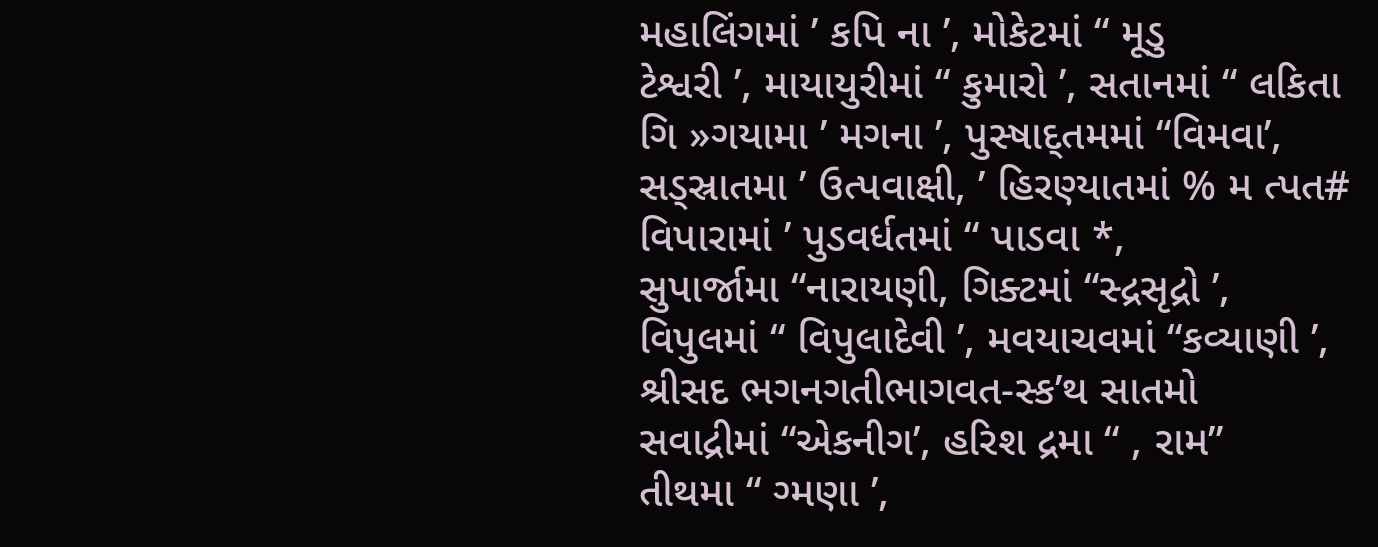મહાલિંગમાં ’ કપિ ના ’, મોકેટમાં “ મૂડુ
ટેશ્વરી ’, માયાયુરીમાં “ કુમારો ’, સતાનમાં “ લકિતા
ગિ »ગયામા ’ મગના ’, પુસ્ષાદ્તમમાં “વિમવા’,
સડ્સ્રાતમા ’ ઉત્પવાક્ષી, ’ હિરણ્યાતમાં % મ ત્પત#
વિપારામાં ’ પુડવર્ધતમાં “ પાડવા *,
સુપાર્જામા “નારાયણી, ગિક્ટમાં “સ્દ્રસૃદ્રો ’,
વિપુલમાં “ વિપુલાદેવી ’, મવયાચવમાં “કવ્યાણી ’,
શ્રીસદ ભગનગતીભાગવત-સ્ક’થ સાતમો
સવાદ્રીમાં “એકનીગ’, હરિશ દ્રમા “ , રામ”
તીથમા “ ગ્મણા ’,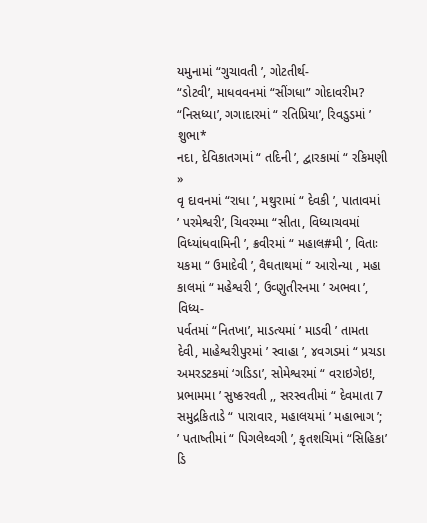યમુનામાં “ગુચાવતી ’, ગોટતીર્થ-
“ડોટવી’, માધવવનમાં “સીંગધા” ગોદાવરીમ?
“નિસધ્યા’, ગગાદારમાં “ રતિપ્રિયા’, રિવડુડમાં ’ શુભા*
નદા, દેવિકાતગમાં “ તદિની ’, દ્વારકામાં “ રકિમણી »
વૃ દાવનમાં “રાધા ’, મથુરામાં “ દેવકી ’, પાતાવમાં
’ પરમેશ્વરી’, ચિવરમ્મા “સીતા, વિધ્યાચવમાં
વિધ્યાંધવામિની ’, ક્રવીરમાં “ મહાલ#મી ’, વિતાઃ
યકમા “ ઉમાદેવી ’, વૈઘતાથમાં “ આરોન્યા , મહા
કાલમાં “ મહેશ્વરી ’, ઉવ્ણુતીરનમા ’ અભવા ’, વિધ્ય-
પર્વતમાં “નિતખા’, માડત્યમાં ’ માડવી ’ તામતા
દેવી, માહેશ્વરીપુરમાં ’ સ્વાહા ’, ૪વગડમાં “ પ્રચડા
અમરડટકમાં ‘ગડિડા’, સોમેશ્વરમાં “ વરાઇગેઇ!,
પ્રભામમા ’ સુષ્કરવતી ,, સરસ્વતીમાં “ દેવમાતા 7
સમુદ્રકિતાડે “ પારાવાર, મહાલયમાં ’ મહાભાગ ’;
’ પતાષ્તીમાં “ પિગલેથ્વગી ’, કૃતશચિમાં “સિહિકા’ ડિ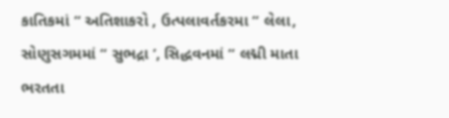કાતિકમાં “ અતિશાકરો , ઉત્પલાવર્તકરમા “ લેલા,
સોણુસગમમાં “ સુભદ્રા ’, સિદ્ધવનમાં “ લદ્મી માતા
ભરતતા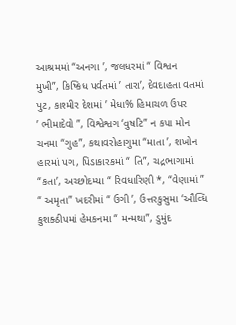આશ્રમમાં “અનગા ’, જલધરમાં “ વિશ્વન
મુખી”, કિષ્કિધ પર્વતમાં ’ તારા’, દેવદાહતા વતમાં
પુટ, કાશ્મીર દેશમાં ’ મેધા% હિમાચળ ઉપર
’ ભીમાદેવો ”, વિશ્વેશ્વગ ‘વુષટિ” ન કપા મોન
ચનમા “ગુહ”, કથાવરોહાગુમા “માતા ’, શખોન
હારમાં પગ, પિડાકારકમાં “ તિ”, ચદ્રભાગામાં
“કતા’, અચ્છોદમ્યા “ રિવધારિણી *, “વેણામાં ”
“ અમૃતા” ખદરીમાં “ ઉગી ’, ઉત્તરકુસુમા ‘ઔવ્ધિ
કુશક્ઠીપમાં હેમકનમા “ મન્મથા”, ડુમુંદ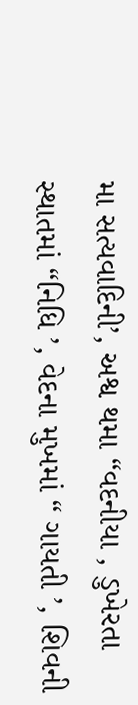મા સત્યવાદિની’, અશ્વ થમા “વદનીયા , ડુખેરતા
સ્થાતમાં “નિધિ ’, વેદના મુખમાં “ ગાયતી ’, શિવની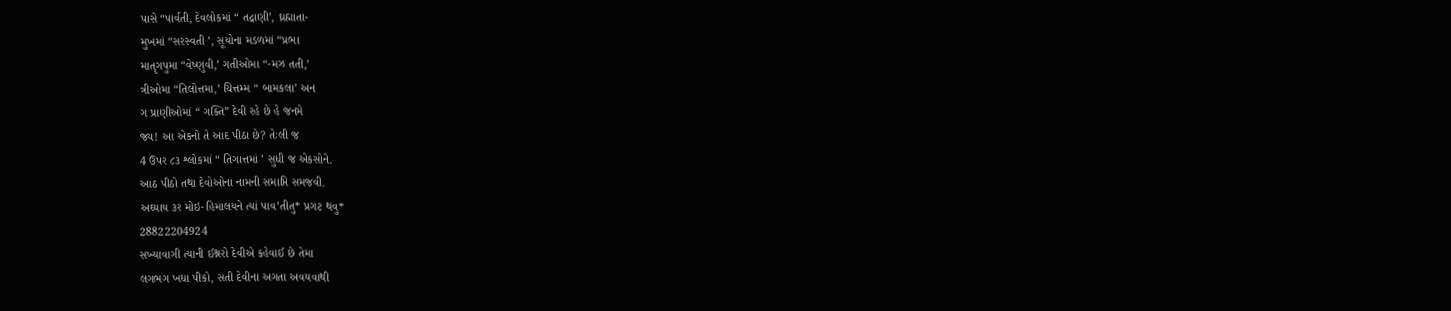પાસે “પાર્વતી, દેવલોકમાં “ તદ્રાણી’, ઘ્રહ્માતા-
મુખમાં “સરસ્વતી ’, સૂયોના મડળમાં “પ્રભા
માતૃગપુમા “વેષ્ણુવી,’ ગતીઓમા “-મઝ તતી,’
ત્રીઓમા “તિલોત્તમા,’ ચિત્તમ્મ “ બામકલા’ અન
ગ પ્રાણીઓમાં “ ગક્તિ” દેવી રહે છે હે જનમે
જ્ય! આ એકનો તે આદ પીઠા છે? તેઃલી જ
4 ઉપર ૮૩ શ્લોકમાં “ તિગાત્તમાં ’ સુધી જ એકસોને.
આઠ પીઠો તથા દેવોઓના નામની સમાપ્તિ સમજવી.
અઘ્યાય ૩ર મોઇ-હિમાલયને ત્યાં પાવ’તીતુ* પ્રગટ થવુ*
28822204924
સખ્યાવાગી ત્યાની ઈશ્નરો દેવીએ કહેવાઈ છે તેમા
લગભગ ખધા પીકો, સતી દેવીના અગતા અવયવાથી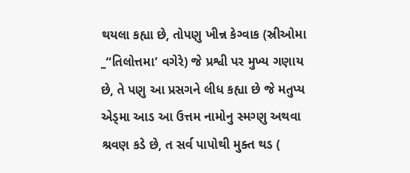થયલા કહ્યા છે, તોપણુ ખીન્ન કેગ્વાક (સ્રીઓમા
_“તિલોત્તમા’ વગેરે) જે પ્રશ્વી પર મુખ્ય ગણાય
છે, તે પણુ આ પ્રસગને લીધ કહ્યા છે જે મતુપ્ય
એડ્મા આડ આ ઉત્તમ નામોનુ સ્મગ્ણુ અથવા
શ્રવણ કડે છે, ત સર્વ પાપોથી મુક્ત થડ (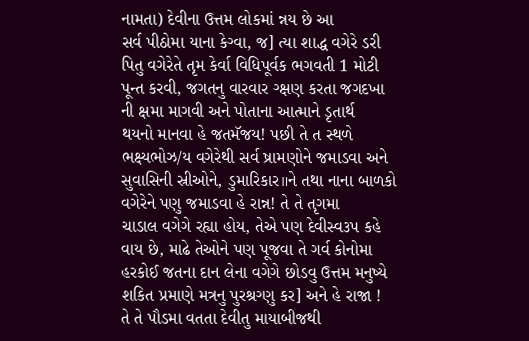નામતા) દેવીના ઉત્તમ લોકમાં ન્નય છે આ
સર્વ પીઠોમા યાના કેગ્વા, જ] ત્યા શાદ્ધ વગેરે ડરી
પિતુ વગેરેતે તૃમ કેર્વા વિધિપૂર્વક ભગવતી 1 મોટી
પૂન્ત કરવી, જગતનુ વારવાર ગ્ક્ષણ કરતા જગદખા
ની ક્ષમા માગવી અને પોતાના આત્માને ડૃતાર્થ
થયનો માનવા હે જતમૅજય! પછી તે ત સ્થળે
ભક્ષ્યભોઝ/ય વગેરેથી સર્વ ષ્રામણોને જમાડવા અને
સુવાસિની સ્રીઓને, ડુમારિકાર॥ને તથા નાના બાળકો
વગેરેને પણુ જમાડવા હે રાન્ન! તે તે તૃગમા
ચાડાલ વગેગે રહ્યા હોય, તેએ પણ દેવીસ્વ૩પ કહે
વાય છે, માઢે તેઓને પણ પૂજવા તે ગર્વ કોનોમા
હરકોઈ જતના દાન લેના વગેગે છોડવુ ઉત્તમ મનુષ્યે
શકિત પ્રમાણે મત્રનુ પુરશ્રગ્ણુ કર] અને હે રાજા !
તે તે પૌડમા વતતા દેવીતુ માયાબીજથી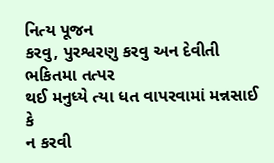નિત્ય પૂજન
કરવુ, પુરશ્વરણુ કરવુ અન દેવીતી ભકિતમા તત્પર
થઈ મનુધ્યે ત્યા ધત વાપરવામાં મન્નસાઈ કે
ન કરવી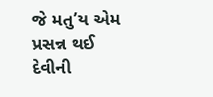જે મતુ’ય એમ પ્રસન્ન થઈ
દેવીની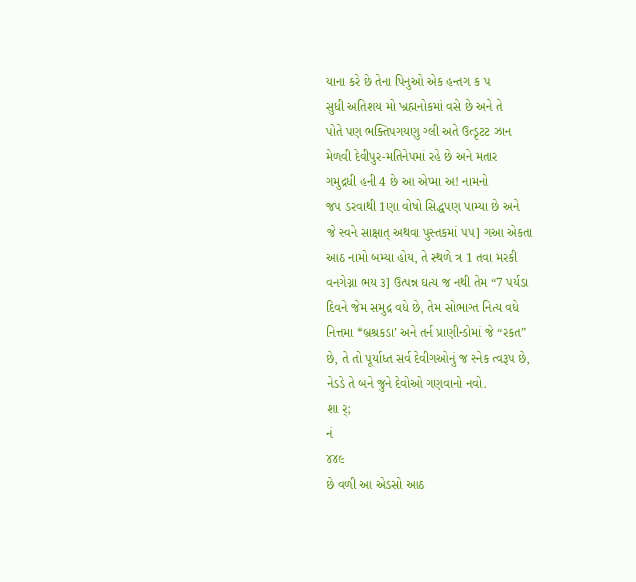યાના કરે છે તેના પિનુઓ એક હન્તગ ક પ
સુધી અતિશય મો ખ્રહ્મનોકમાં વસે છે અને તે
પોતે પણ ભક્તિપગયણુ ગ્લી અતે ઉત્ડૃટટ ઝાન
મેળવી દેવીપુર-મતિનેપમાં રહે છે અને મતાર
ગમુદ્રધી હની 4 છે આ એપ્મા અ! નામનો
જ૫ ડરવાથી 1ણા વોષો સિદ્ધપણ પામ્યા છે અને
જે સ્વને સાક્ષાત્ અથવા પુસ્તકમાં ૫૫] ગઆ એકતા
આઠ નામો બમ્યા હોય, તે સ્થળે ત્ર 1 તવા મરકી
વનગેગ્ના ભય ૩] ઉત્પન્ન ઘત્ય જ નથી તેમ “7 પર્યડા
દિવને જેમ સમુદ્ર વધે છે, તેમ સોભાગ્ત નિત્ય વધે
નિત્તમા *બ્રશ્રકડા’ અને તર્ન પ્રાણીન્ડોમાં જે “રકત”
છે, તે તો પૂર્યાધ્ત સર્વ દેવીગઓનું જ સ્નેક ત્વરૂપ છે,
નેડડે તે બને જુને દેવોઓ ગણવાનો નવો.
શા ર્;
નં
૪૪૯
છે વળી આ એડસો આઠ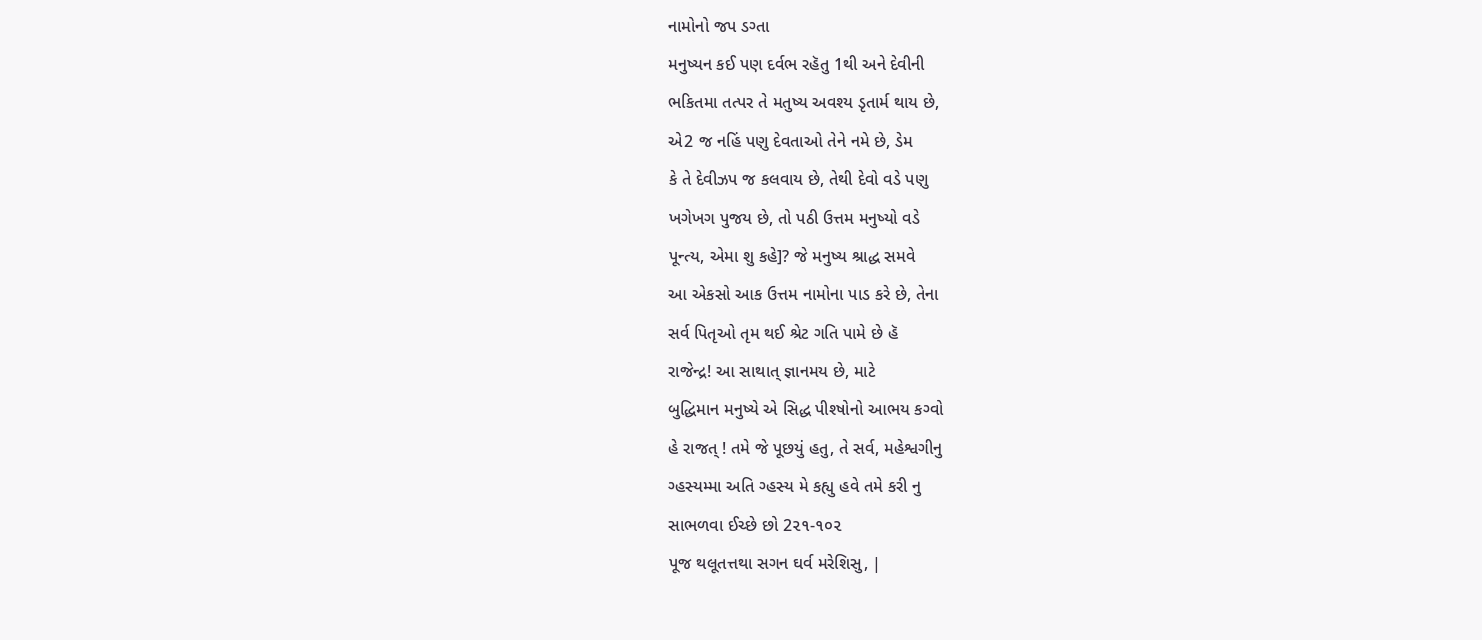નામોનો જપ ડગ્તા
મનુષ્યન કઈ પણ દર્વભ રહૅતુ 1થી અને દેવીની
ભકિતમા તત્પર તે મતુષ્ય અવશ્ય ડૃતાર્મ થાય છે,
એ2 જ નહિં પણુ દેવતાઓ તેને નમે છે, ડેમ
કે તે દેવીઝપ જ કલવાય છે, તેથી દેવો વડે પણુ
ખગેખગ પુજય છે, તો પઠી ઉત્તમ મનુષ્યો વડે
પૂન્ત્ય, એમા શુ કહે]? જે મનુષ્ય શ્રાદ્ધ સમવે
આ એકસો આક ઉત્તમ નામોના પાડ કરે છે, તેના
સર્વ પિતૃઓ તૃમ થઈ શ્રેટ ગતિ પામે છે હૅ
રાજેન્દ્ર! આ સાથાત્ જ્ઞાનમય છે, માટે
બુદ્ધિમાન મનુષ્યે એ સિદ્ધ પીશ્ષોનો આભય કગ્વો
હે રાજત્ ! તમે જે પૂછયું હતુ, તે સર્વ, મહેશ્વગીનુ
ગ્હસ્યમ્મા અતિ ગ્હસ્ય મે કહ્યુ હવે તમે કરી નુ
સાભળવા ઈચ્છે છો 2૨૧-૧૦૨
પૂજ થલૂતત્તથા સગન ઘર્વ મરેશિસુ, |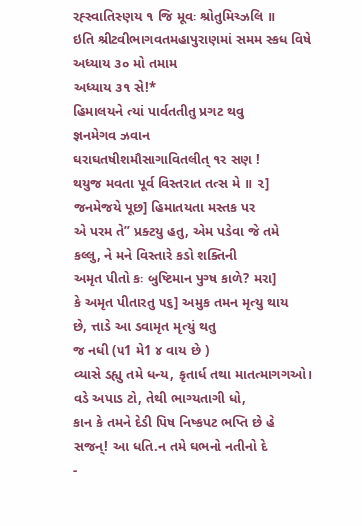રહ્સ્વાતિસ્ણય ૧ જિ મૂવઃ શ્રોતુમિચ્ઝલિ ॥
ઇતિ શ્રીટવીભાગવતમહાપુરાણમાં સમમ સ્કધ વિષે
અધ્યાય ૩૦ મો તમામ
અધ્યાય ૩૧ સે!*
હિમાલયને ત્યાં પાર્વતતીતુ પ્રગટ થવુ
જ્ઞનમેગવ ઝવાન
ઘરાઘતષીશમૌસાગાવિતલીત્ ૧ર સણ !
થયુજ મવતા પૂર્વ વિસ્તરાત તત્સ મે ॥ ૨]
જનમેજયે પૂછ] હિમાતયતા મસ્તક પર
એ પરમ તે” પ્રક્ટયુ હતુ, એમ પડેવા જે તમે
કલ્લુ, ને મને વિસ્તારે કડો શક્તિની
અમૃત પીતો કઃ બુષ્ટિમાન પુગ્ષ કાળે? મરા]
કે અમૃત પીતારતુ ૫૬] અમુક તમન મૃત્યુ થાય
છે, ત્તાડે આ ડવામૃત મૃત્યું થતુ
જ નધી (૫1 મે1 ૪ વાય છે )
વ્યાસે ડહ્યુ તમે ધન્ય, કૃતાર્ધ તથા માતત્માગગઓ।
વડે અપાડ ટો, તેથી ભાગ્યતાગી ધો,
કાન કે તમને દેડી પિષ નિષ્કપટ ભપ્તિ છે હે
સજન્! આ ધતિ.ન તમે ઘભનો નતીનો દે
-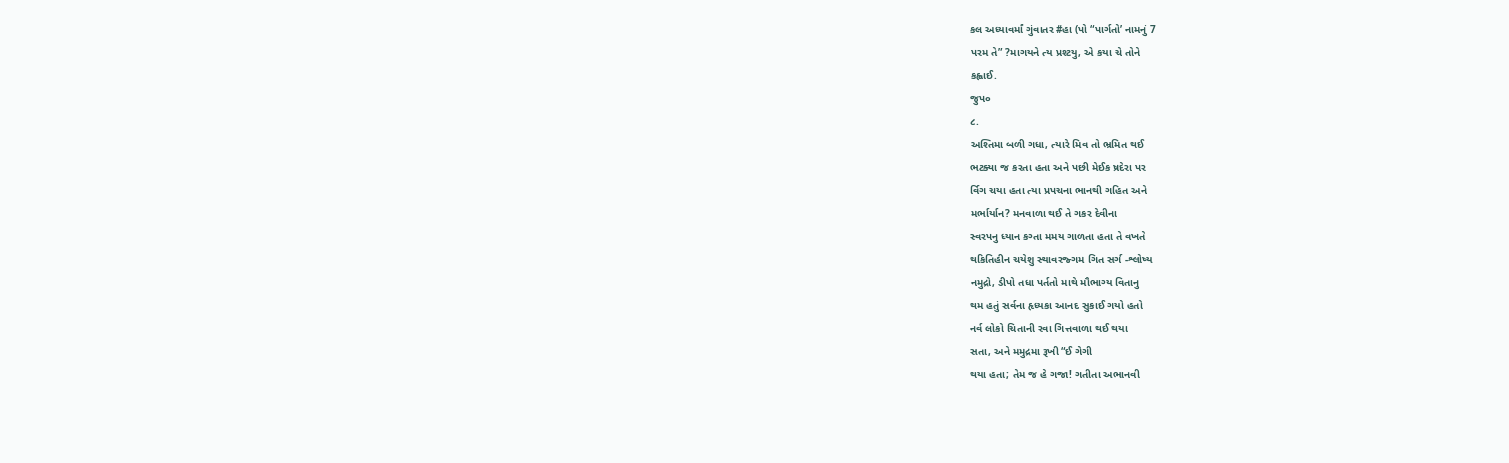કલ અધ્યાવર્માં ગુંવાતર #હા (પો “પાર્ગતો’ નામનું 7
પરમ તે” ?માગયને ત્ય પ્રશ્ટયુ, એ કયા ચે તોને
કહ્વાઈ.
જુપ૦
૮.
અશ્તિમા બળી ગધા, ત્યારે મિવ તો ભ્રમિત થઈ
ભટક્યા જ કરતા હતા અને પછી મેઈક ષ્રદેરા પર
ર્વિગ ચયા હતા ત્યા પ્રપચના ભાનથી ગહિત અને
મર્ભાર્યાન? મનવાળા થઈ તે ગકર દેવીના
સ્વરપનુ ધ્યાન કગ્તા મમય ગાળતા હતા તે વખતે
થકિતિહીન ચયેશુ સ્થાવરજ્ગમ ગિત સર્ગ -શ્લોષ્ય
નમુદ્રો, ડીપો તધા પર્તતો માથે મૌભાગ્ય વિતાનુ
થમ હતું સર્વના હૃધ્યકા આનદ સુકાઈ ગયો હતો
નર્વ લોકો ચિતાની રવા ગિત્તવાળા થઈ થયા
સતા, અને મમુદ્રમા રૂખી “ઈ ગેગી
થયા હતા; તેમ જ હે ગજા! ગતીતા અભાનવી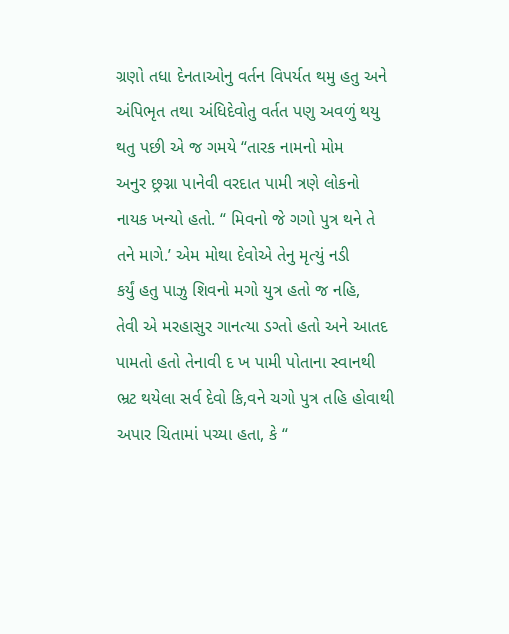ગ્રણો તધા દેનતાઓનુ વર્તન વિપર્યત થમુ હતુ અને
અંપિભૃત તથા અંધિદેવોતુ વર્તત પણુ અવળું થયુ
થતુ પછી એ જ ગમયે “તારક નામનો મોમ
અનુર છ્રગ્ના પાનેવી વરદાત પામી ત્રણે લોકનો
નાયક ખન્યો હતો. “ મિવનો જે ગગો પુત્ર થને તે
તને માગે.’ એમ મોથા દેવોએ તેનુ મૃત્યું નડી
કર્યું હતુ પાઝુ શિવનો મગો યુત્ર હતો જ નહિ,
તેવી એ મરહાસુર ગાનત્યા ડગ્તો હતો અને આતદ
પામતો હતો તેનાવી દ ખ પામી પોતાના સ્વાનથી
ભ્રટ થયેલા સર્વ દેવો કિ,વને ચગો પુત્ર તહિ હોવાથી
અપાર ચિતામાં પચ્યા હતા, કે “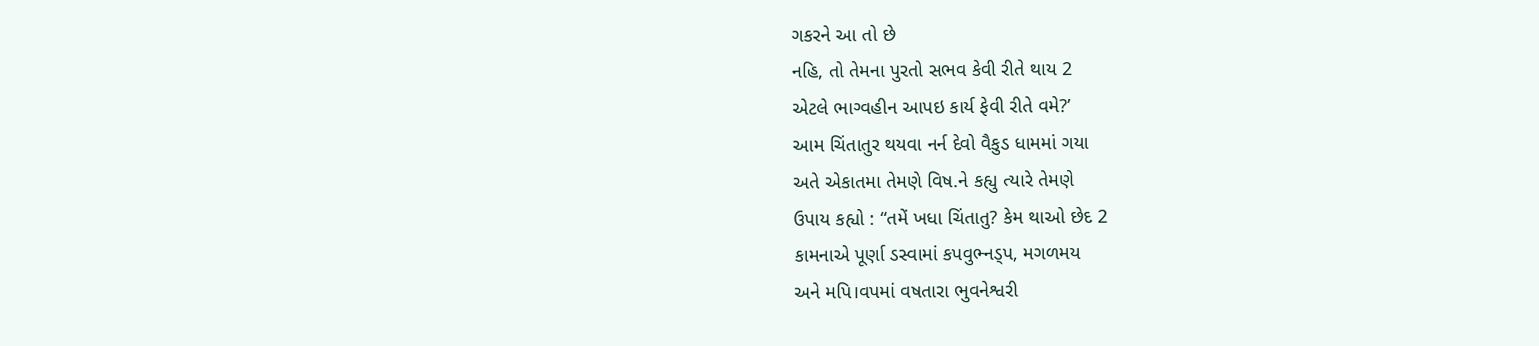ગકરને આ તો છે
નહિ, તો તેમના પુરતો સભવ કેવી રીતે થાય 2
એટલે ભાગ્વહીન આપઇ કાર્ય ફેવી રીતે વમે?’
આમ ચિંતાતુર થયવા નર્ન દેવો વૈકુડ ધામમાં ગયા
અતે એકાતમા તેમણે વિષ.ને કહ્યુ ત્યારે તેમણે
ઉપાય કહ્યો : “તમેં ખધા ચિંતાતુ? કેમ થાઓ છેદ 2
કામનાએ પૂર્ણા ડસ્વામાં કપવુભ્નડ્પ, મગળમય
અને મપિ।વપમાં વષતારા ભુવનેશ્વરી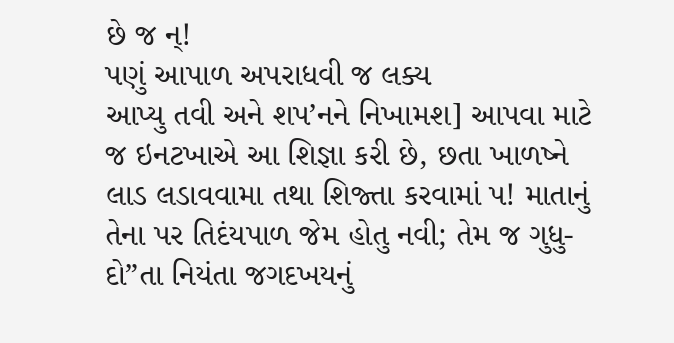છે જ ન્!
પણું આપાળ અપરાધવી જ લક્ય
આપ્યુ તવી અને શપ’નને નિખામશ] આપવા માટે
જ ઇનટખાએ આ શિજ્ઞા કરી છે, છતા ખાળષ્ને
લાડ લડાવવામા તથા શિજ્તા કરવામાં પ! માતાનું
તેના પર તિદંયપાળ જેમ હોતુ નવી; તેમ જ ગુધુ-
દો”તા નિયંતા જગદખયનું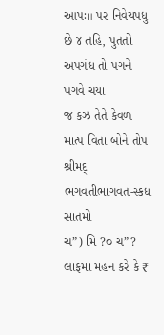આપઃ॥ પર નિવેયપધુ
છે ૪ તહિ, પુતતો અપગંધ તો પગને પગવે ચયા
જ કઝ તેતે કેવળ માત્પ વિતા બોને તોપ
શ્રીમદ્ ભગવતીભાગવત-સ્કધ સાતમો
ચ”) મિ ?૦ ચ”?
લાફમા મહન કરે કે ₹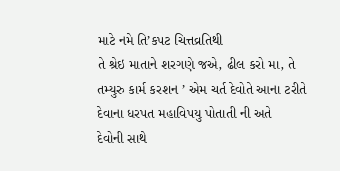માટે નમે તિ’કપટ ચિત્તવ્રતિથી
તે શ્રેઇ માતાને શરગણે જએ, ઢીલ કરો મા, તે
તમ્યુરુ કાર્મ કરશન ’ એમ ચર્ત દેવોતે આના ટરીતે
દેવાના ધરપત મહાવિપયુ પોતાતી ની અતે
દેવોની સાથે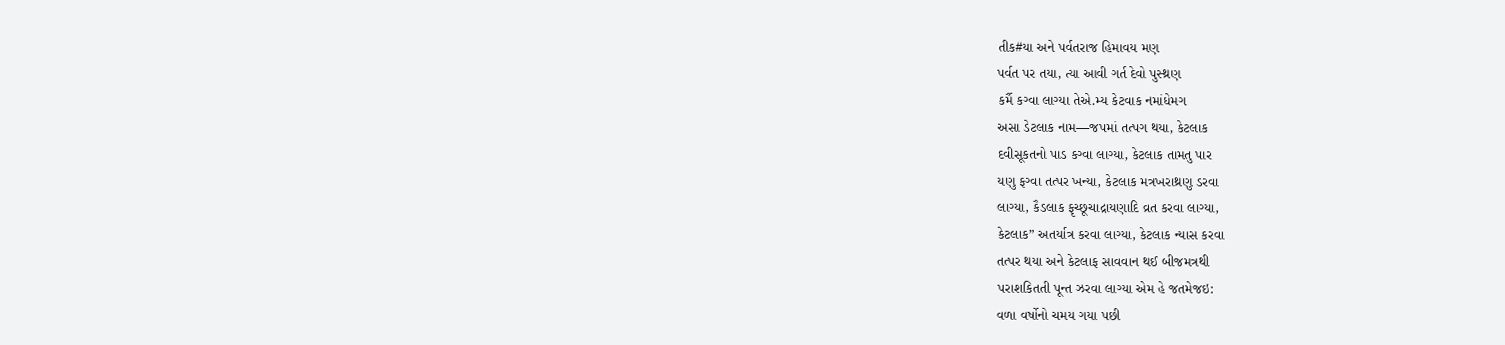તીક#યા અને પર્વતરાજ હિમાવય મણ
પર્વત પર તયા, ત્યા આવી ગર્ત દેવો પુસ્થ્રણ
કર્મૈ કગ્વા લાગ્યા તેએ.મ્ય કેટવાક નમાંધેમગ
અસા ડેટલાક નામ—જપમાં તત્પગ થયા, કેટલાક
દવીસૂકતનો પાડ કગ્વા લાગ્યા, કેટલાક તામતુ પાર
યણુ ફગ્વા તત્પર ખન્યા, કેટલાક મત્રખરાથ્રણુ ડરવા
લાગ્યા, કૈડલાક ફૃચ્છૂચાદ્રાયણાદિ વ્રત કરવા લાગ્યા,
કેટલાક” અતર્યાત્ર કરવા લાગ્યા, કેટલાક ન્યાસ કરવા
તત્પર થયા અને કેટલાફ સાવવાન થઈ બીજમત્રથી
પરાશકિતતી પૂન્ત ઝરવા લાગ્યા એમ હે જતમેજઇ:
વળા વર્ષોનો ચમય ગયા પછી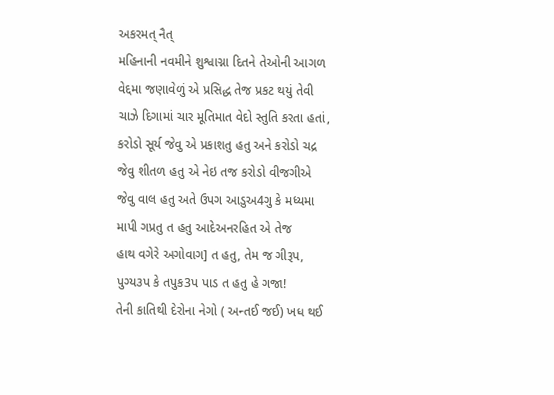અકરમત્ નૈત્
મહિનાની નવમીને શુશ્વાગ્ના દિતને તેઓની આગળ
વેદ્દમા જણાવેળું એ પ્રસિદ્ધ તેજ પ્રકટ થયું તેવી
ચાઝે દિગામાં ચાર મૂતિમાત વેદો સ્તુતિ કરતા હતાં,
કરોડો સૂર્ય જેવુ એ પ્રકાશતુ હતુ અને કરોડો ચદ્ર
જેવુ શીતળ હતુ એ નેઇ તજ કરોડો વીજગીએ
જેવુ વાલ હતુ અતે ઉપગ આડુઅ4ગુ કે મધ્યમા
માપી ગપ્રતુ ત હતુ આદેઅનરહિત એ તેજ
હાથ વગેરે અગોવાગ] ત હતુ, તેમ જ ગીરૂપ,
પુગ્ય૩પ કે તપુક3પ પાડ ત હતુ હે ગજા!
તેની કાતિથી દેરોના નેગો ( અન્તઈ જઈ) ખધ થઈ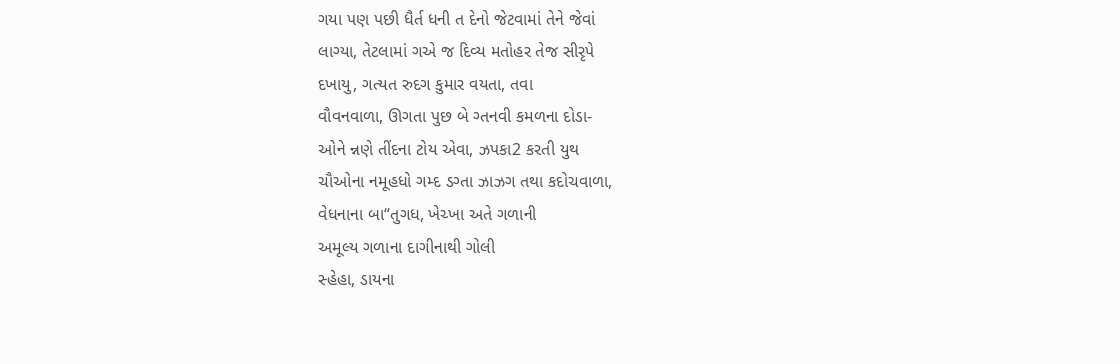ગયા પણ પછી ધૈર્ત ધની ત દેનો જેટવામાં તેને જેવાં
લાગ્યા, તેટલામાં ગએ જ દિવ્ય મતોહર તેજ સીરૃપે
દખાયુ, ગત્યત રુદગ કુમાર વયતા, તવા
વૌવનવાળા, ઊગતા પુછ બે ગ્તનવી કમળના દોડા-
ઓને ન્નણે તીંદના ટોય એવા, ઝપકા2 કરતી યુથ
ચૌઓના નમૂહધો ગમ્દ ડગ્તા ઝાઝગ તથા કદોચવાળા,
વેધનાના બા“તુગધ, ખેચ્ખા અતે ગળાની
અમૂલ્ય ગળાના દાગીનાથી ગોલી
સ્હેહા, ડાયના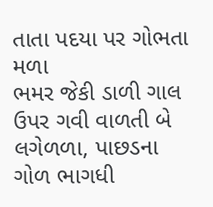તાતા પદયા પર ગોભતા મળા
ભમર જેકી ડાળી ગાલ ઉપર ગવી વાળતી બે
લગેળળા, પાછડના ગોળ ભાગધી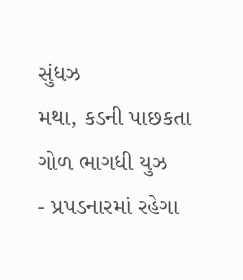સુંધઝ
મથા, કડની પાછકતા ગોળ ભાગધી યુઝ
- પ્રપડનારમાં રહેગા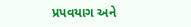પ્રપવયાગ અને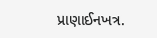પ્રાણાઈનખત્ર.